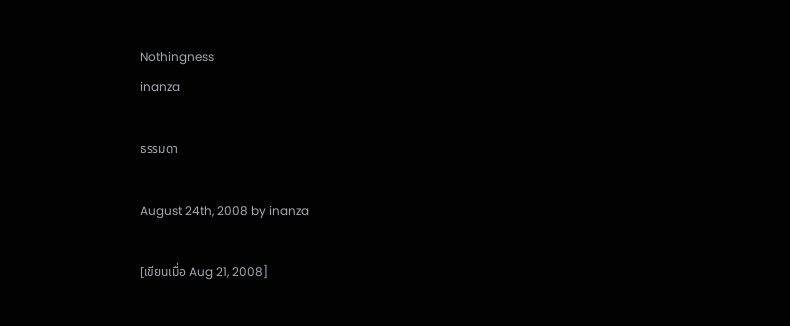Nothingness
inanza

ธรรมดา

August 24th, 2008 by inanza

[เขียนเมื่อ Aug 21, 2008]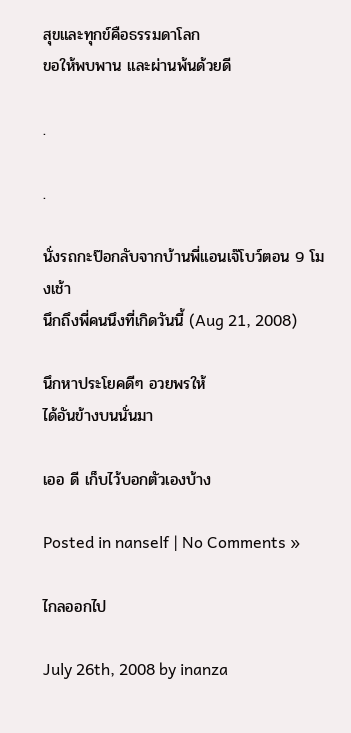สุขและทุกข์คือธรรมดาโลก
ขอให้พบพาน และผ่านพ้นด้วยดี

.

.

นั่งรถกะป๊อกลับจากบ้านพี่แอนเจ๊โบว์ตอน 9 โมงเช้า
นึกถึงพี่คนนึงที่เกิดวันนี้ (Aug 21, 2008)

นึกหาประโยคดีๆ อวยพรให้
ได้อันข้างบนนั่นมา

เออ ดี เก็บไว้บอกตัวเองบ้าง

Posted in nanself | No Comments »

ไกลออกไป

July 26th, 2008 by inanza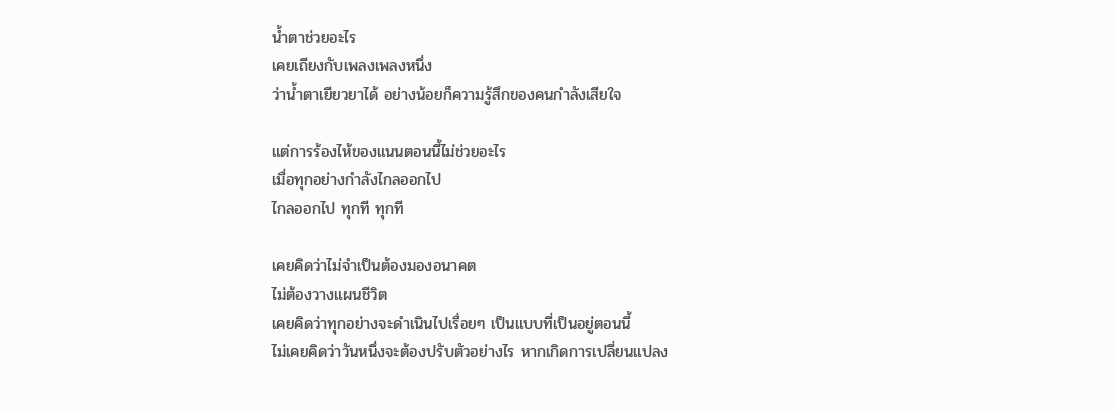น้ำตาช่วยอะไร
เคยเถียงกับเพลงเพลงหนึ่ง
ว่าน้ำตาเยียวยาได้ อย่างน้อยก็ความรู้สึกของคนกำลังเสียใจ

แต่การร้องไห้ของแนนตอนนี้ไม่ช่วยอะไร
เมื่อทุกอย่างกำลังไกลออกไป
ไกลออกไป ทุกที ทุกที

เคยคิดว่าไม่จำเป็นต้องมองอนาคต
ไม่ต้องวางแผนชีวิต
เคยคิดว่าทุกอย่างจะดำเนินไปเรื่อยๆ เป็นแบบที่เป็นอยู่ตอนนี้
ไม่เคยคิดว่าวันหนึ่งจะต้องปรับตัวอย่างไร หากเกิดการเปลี่ยนแปลง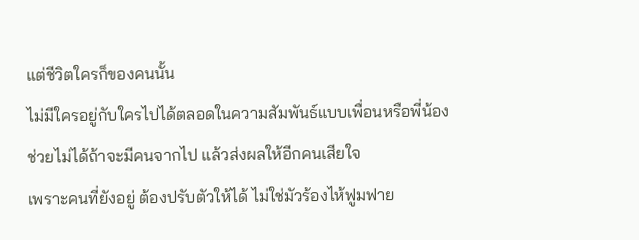แต่ชีวิตใครก็ของคนนั้น
ไม่มีใครอยู่กับใครไปได้ตลอดในความสัมพันธ์แบบเพื่อนหรือพี่น้อง
ช่วยไม่ได้ถ้าจะมีคนจากไป แล้วส่งผลให้อีกคนเสียใจ
เพราะคนที่ยังอยู่ ต้องปรับตัวให้ได้ ไม่ใช่มัวร้องไห้ฟูมฟาย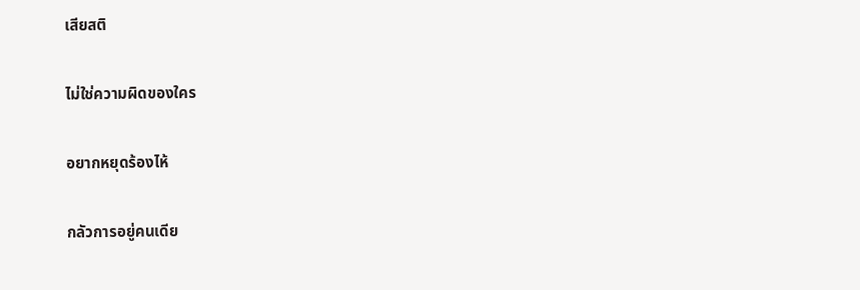เสียสติ

ไม่ใช่ความผิดของใคร

อยากหยุดร้องไห้

กลัวการอยู่คนเดีย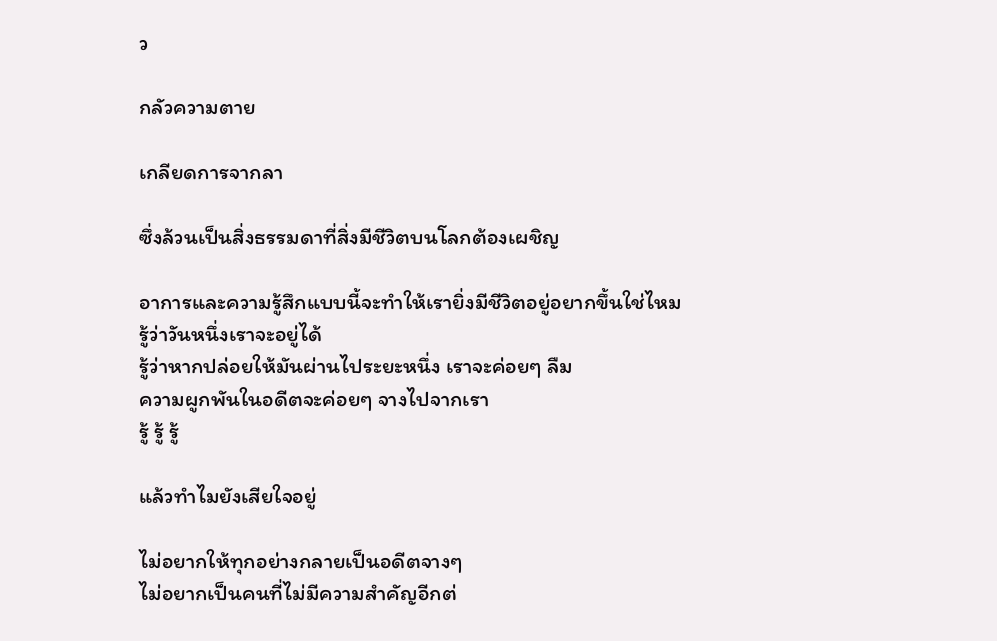ว

กลัวความตาย

เกลียดการจากลา

ซึ่งล้วนเป็นสิ่งธรรมดาที่สิ่งมีชีวิตบนโลกต้องเผชิญ

อาการและความรู้สึกแบบนี้จะทำให้เรายิ่งมีชีวิตอยู่อยากขึ้นใช่ไหม
รู้ว่าวันหนึ่งเราจะอยู่ได้
รู้ว่าหากปล่อยให้มันผ่านไประยะหนึ่ง เราจะค่อยๆ ลืม
ความผูกพันในอดีตจะค่อยๆ จางไปจากเรา
รู้ รู้ รู้

แล้วทำไมยังเสียใจอยู่

ไม่อยากให้ทุกอย่างกลายเป็นอดีตจางๆ
ไม่อยากเป็นคนที่ไม่มีความสำคัญอีกต่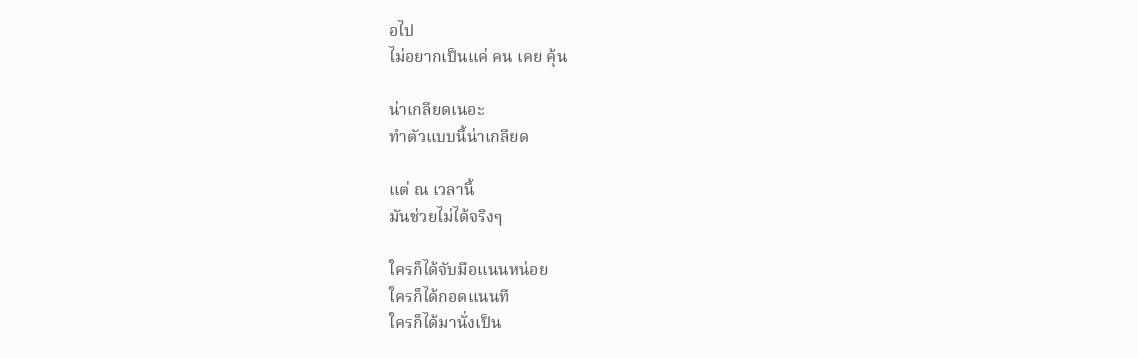อไป
ไม่อยากเป็นแค่ คน เคย คุ้น

น่าเกลียดเนอะ
ทำตัวแบบนี้น่าเกลียด

แต่ ณ เวลานี้
มันช่วยไม่ได้จริงๆ

ใครก็ได้จับมือแนนหน่อย
ใครก็ได้กอดแนนที
ใครก็ได้มานั่งเป็น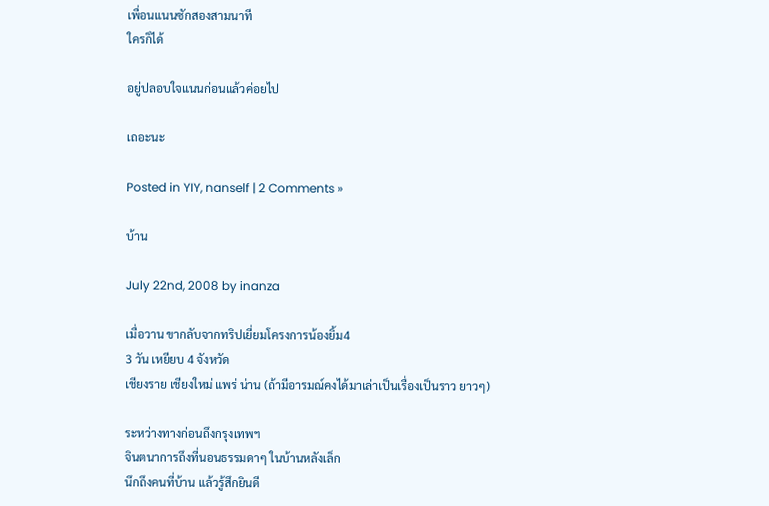เพื่อนแนนซักสองสามนาที
ใครก็ได้

อยู่ปลอบใจแนนก่อนแล้วค่อยไป

เถอะนะ

Posted in YIY, nanself | 2 Comments »

บ้าน

July 22nd, 2008 by inanza

เมื่อวาน ขากลับจากทริปเยี่ยมโครงการน้องยิ้ม4
3 วัน เหยียบ 4 จังหวัด
เชียงราย เชียงใหม่ แพร่ น่าน (ถ้ามีอารมณ์คงได้มาเล่าเป็นเรื่องเป็นราว ยาวๆ)

ระหว่างทางก่อนถึงกรุงเทพฯ
จินตนาการถึงที่นอนธรรมดาๆ ในบ้านหลังเล็ก
นึกถึงคนที่บ้าน แล้วรู้สึกยินดี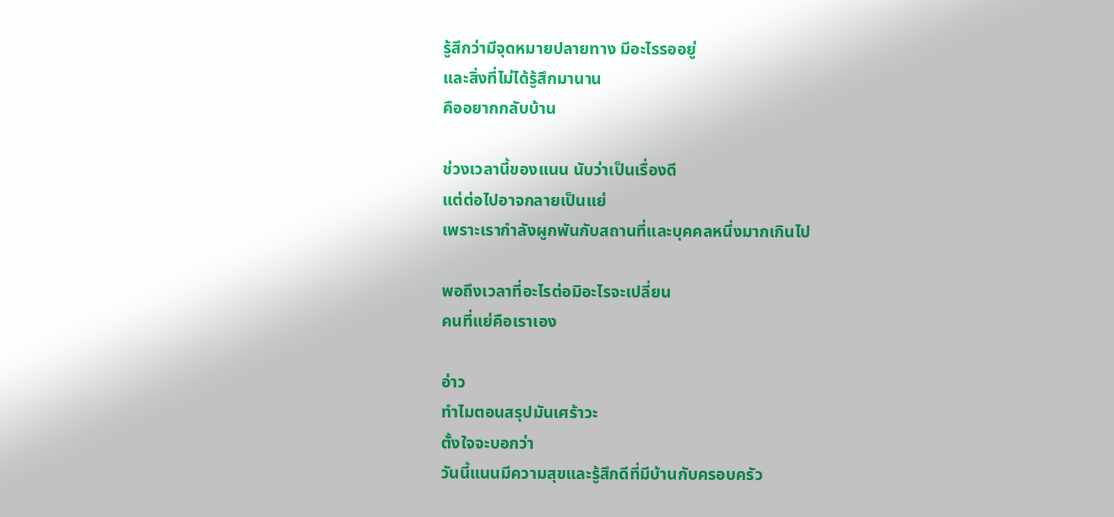รู้สึกว่ามีจุดหมายปลายทาง มีอะไรรออยู่
และสิ่งที่ไม่ได้รู้สึกมานาน
คืออยากกลับบ้าน

ช่วงเวลานี้ของแนน นับว่าเป็นเรื่องดี
แต่ต่อไปอาจกลายเป็นแย่
เพราะเรากำลังผูกพันกับสถานที่และบุคคลหนึ่งมากเกินไป

พอถึงเวลาที่อะไรต่อมิอะไรจะเปลี่ยน
คนที่แย่คือเราเอง

อ่าว
ทำไมตอนสรุปมันเศร้าวะ
ตั้งใจจะบอกว่า
วันนี้แนนมีความสุขและรู้สึกดีที่มีบ้านกับครอบครัว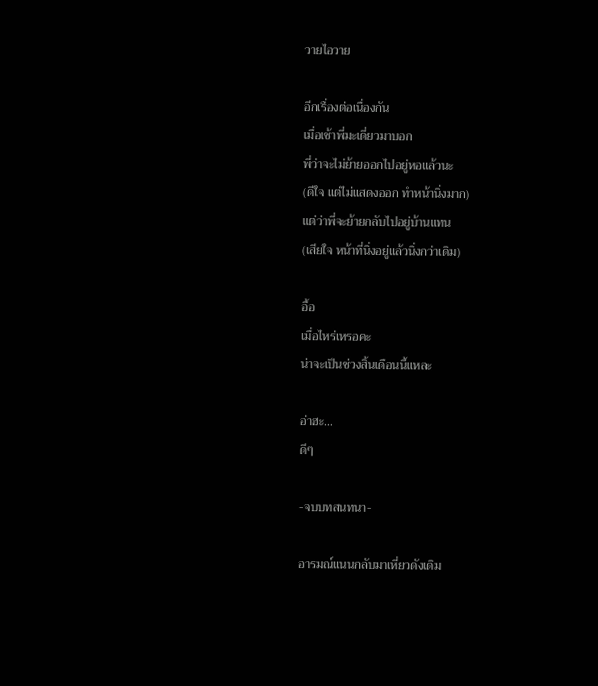วายไอวาย

อีกเรื่องต่อเนื่องกัน
เมื่อเช้าพี่มะเดี่ยวมาบอก
พี่ว่าจะไม่ย้ายออกไปอยู่หอแล้วนะ
(ดีใจ แต่ไม่แสดงออก ทำหน้านิ่งมาก)
แต่ว่าพี่จะย้ายกลับไปอยู่บ้านแทน
(เสียใจ หน้าที่นิ่งอยู่แล้วนิ่งกว่าเดิม)

อื้อ
เมื่อไหร่เหรอคะ
น่าจะเป็นช่วงสิ้นเดือนนี้แหละ

อ่าฮะ…
ดีๆ

-จบบทสนทนา-

อารมณ์แนนกลับมาเหี่ยวดังเดิม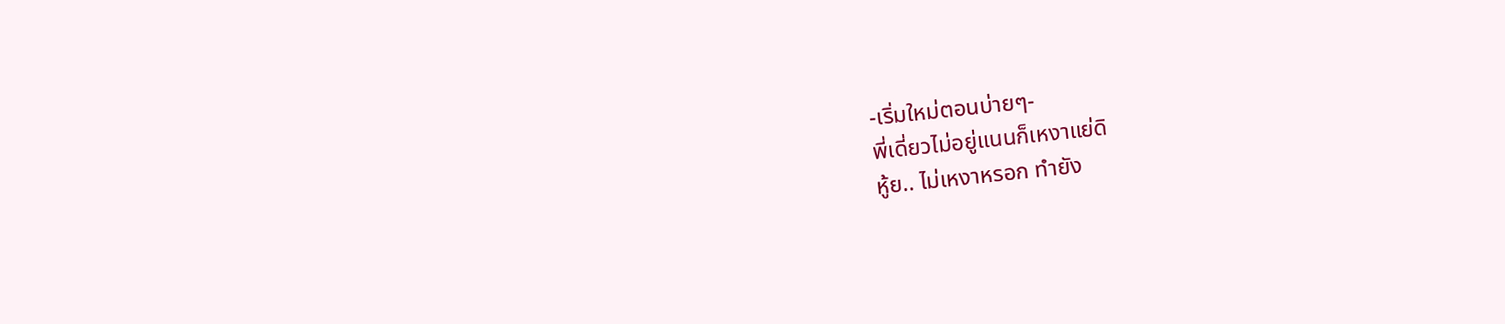-เริ่มใหม่ตอนบ่ายๆ-
พี่เดี่ยวไม่อยู่แนนก็เหงาแย่ดิ
หู้ย.. ไม่เหงาหรอก ทำยัง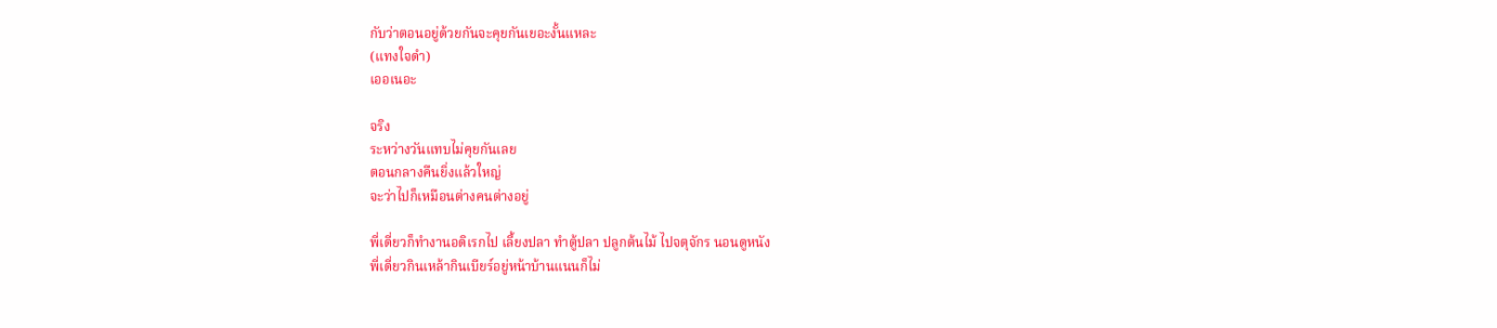กับว่าตอนอยู่ด้วยกันจะคุยกันเยอะงั้นแหละ
(แทงใจดำ)
เออเนอะ

จริง
ระหว่างวันแทบไม่คุยกันเลย
ตอนกลางคืนยิ่งแล้วใหญ่
จะว่าไปก็เหมือนต่างคนต่างอยู่

พี่เดี่ยวก็ทำงานอดิเรกไป เลี้ยงปลา ทำตู้ปลา ปลูกต้นไม้ ไปจตุจักร นอนดูหนัง
พี่เดี่ยวกินเหล้ากินเบียร์อยู่หน้าบ้านแนนก็ไม่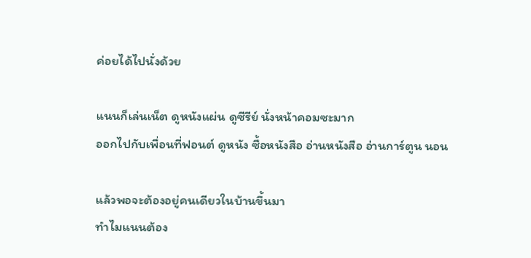ค่อยได้ไปนั่งด้วย

แนนก็เล่นเน็ต ดูหนังแผ่น ดูซีรีย์ นั่งหน้าคอมซะมาก
ออกไปกับเพื่อนที่ฟอนต์ ดูหนัง ซื้อหนังสือ อ่านหนังสือ อ่านการ์ตูน นอน

แล้วพอจะต้องอยู่คนเดียวในบ้านขึ้นมา
ทำไมแนนต้อง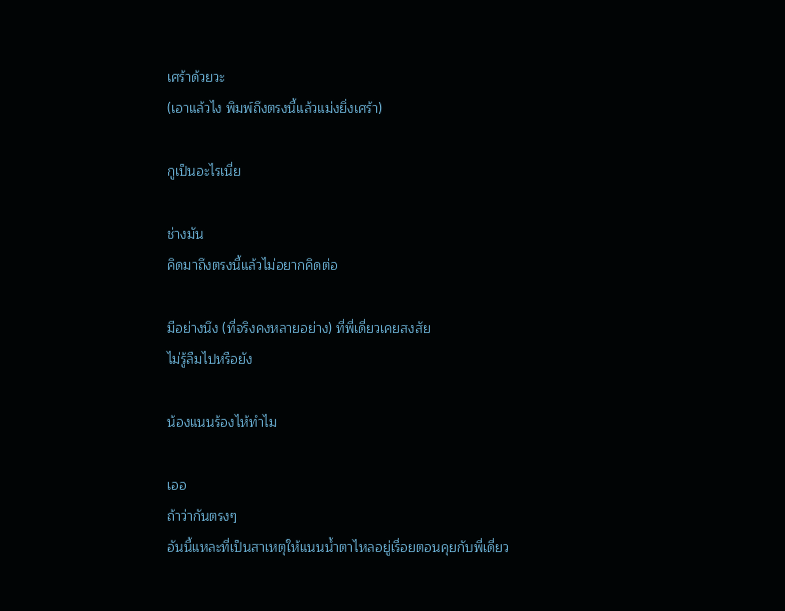เศร้าด้วยวะ
(เอาแล้วไง พิมพ์ถึงตรงนี้แล้วแม่งยิ่งเศร้า)

กูเป็นอะไรเนี่ย

ช่างมัน
คิดมาถึงตรงนี้แล้วไม่อยากคิดต่อ

มีอย่างนึง (ที่จริงคงหลายอย่าง) ที่พี่เดี่ยวเคยสงสัย
ไม่รู้ลืมไปหรือยัง

น้องแนนร้องไห้ทำไม

เออ
ถ้าว่ากันตรงๆ
อันนี้แหละที่เป็นสาเหตุให้แนนน้ำตาไหลอยู่เรื่อยตอนคุยกับพี่เดี่ยว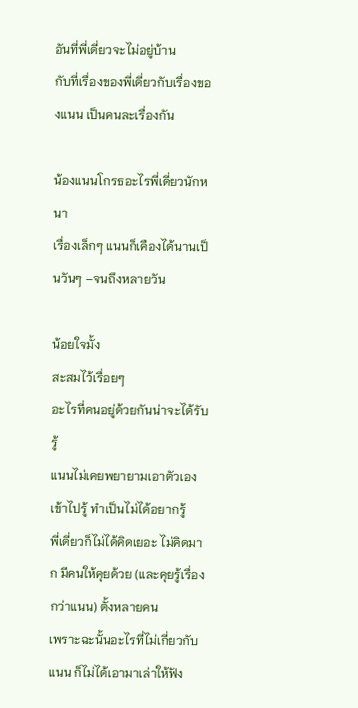อันที่พี่เดี่ยวจะไม่อยู่บ้าน
กับที่เรื่องของพี่เดี่ยวกับเรื่องของแนน เป็นคนละเรื่องกัน

น้องแนนโกรธอะไรพี่เดี่ยวนักหนา
เรื่องเล็กๆ แนนก็เคืองได้นานเป็นวันๆ –จนถึงหลายวัน

น้อยใจมั้ง
สะสมไว้เรื่อยๆ
อะไรที่คนอยู่ด้วยกันน่าจะได้รับรู้
แนนไม่เคยพยายามเอาตัวเองเข้าไปรู้ ทำเป็นไม่ได้อยากรู้
พี่เดี่ยวก็ไม่ได้คิดเยอะ ไม่คิดมาก มีคนให้คุยด้วย (และคุยรู้เรื่องกว่าแนน) ตั้งหลายคน
เพราะฉะนั้นอะไรที่ไม่เกี่ยวกับแนน ก็ไม่ได้เอามาเล่าให้ฟัง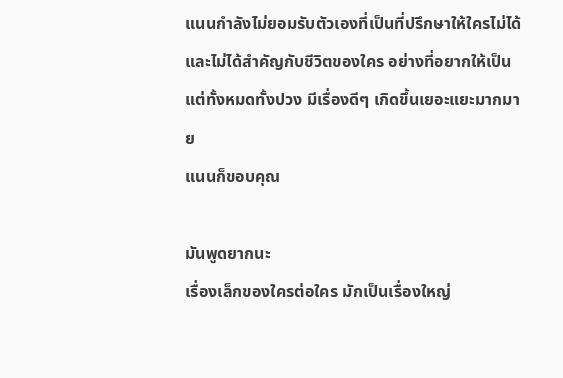แนนกำลังไม่ยอมรับตัวเองที่เป็นที่ปรึกษาให้ใครไม่ได้
และไม่ได้สำคัญกับชีวิตของใคร อย่างที่อยากให้เป็น
แต่ทั้งหมดทั้งปวง มีเรื่องดีๆ เกิดขึ้นเยอะแยะมากมาย
แนนก็ขอบคุณ

มันพูดยากนะ
เรื่องเล็กของใครต่อใคร มักเป็นเรื่องใหญ่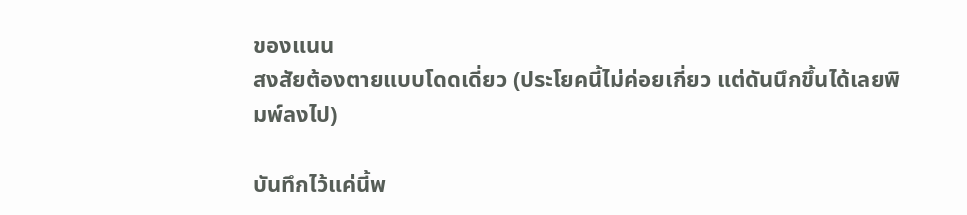ของแนน
สงสัยต้องตายแบบโดดเดี่ยว (ประโยคนี้ไม่ค่อยเกี่ยว แต่ดันนึกขึ้นได้เลยพิมพ์ลงไป)

บันทึกไว้แค่นี้พ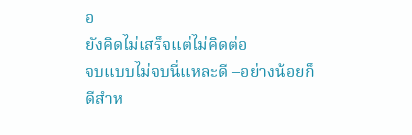อ
ยังคิดไม่เสร็จแต่ไม่คิดต่อ
จบแบบไม่จบนี่แหละดี –อย่างน้อยก็ดีสำห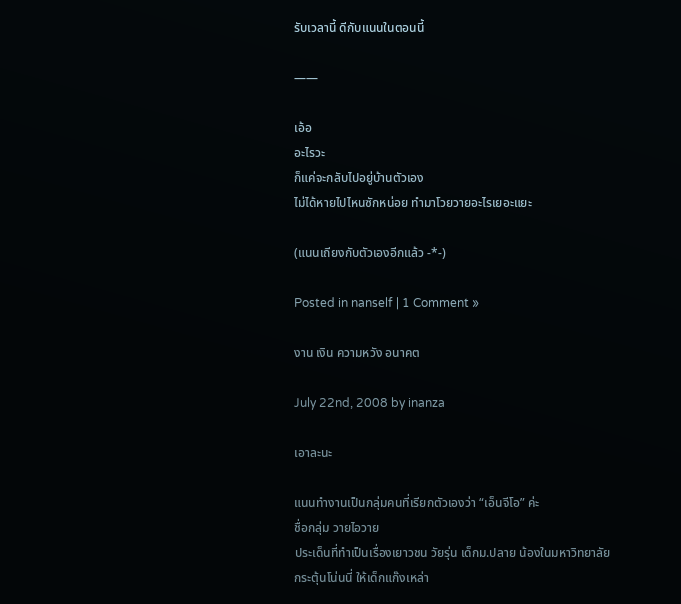รับเวลานี้ ดีกับแนนในตอนนี้

——

เอ้อ
อะไรวะ
ก็แค่จะกลับไปอยู่บ้านตัวเอง
ไม่ได้หายไปไหนซักหน่อย ทำมาโวยวายอะไรเยอะแยะ

(แนนเถียงกับตัวเองอีกแล้ว -*-)

Posted in nanself | 1 Comment »

งาน เงิน ความหวัง อนาคต

July 22nd, 2008 by inanza

เอาละนะ

แนนทำงานเป็นกลุ่มคนที่เรียกตัวเองว่า “เอ็นจีโอ” ค่ะ
ชื่อกลุ่ม วายไอวาย
ประเด็นที่ทำเป็นเรื่องเยาวชน วัยรุ่น เด็กม.ปลาย น้องในมหาวิทยาลัย
กระตุ้นโน่นนี่ ให้เด็กแก๊งเหล่า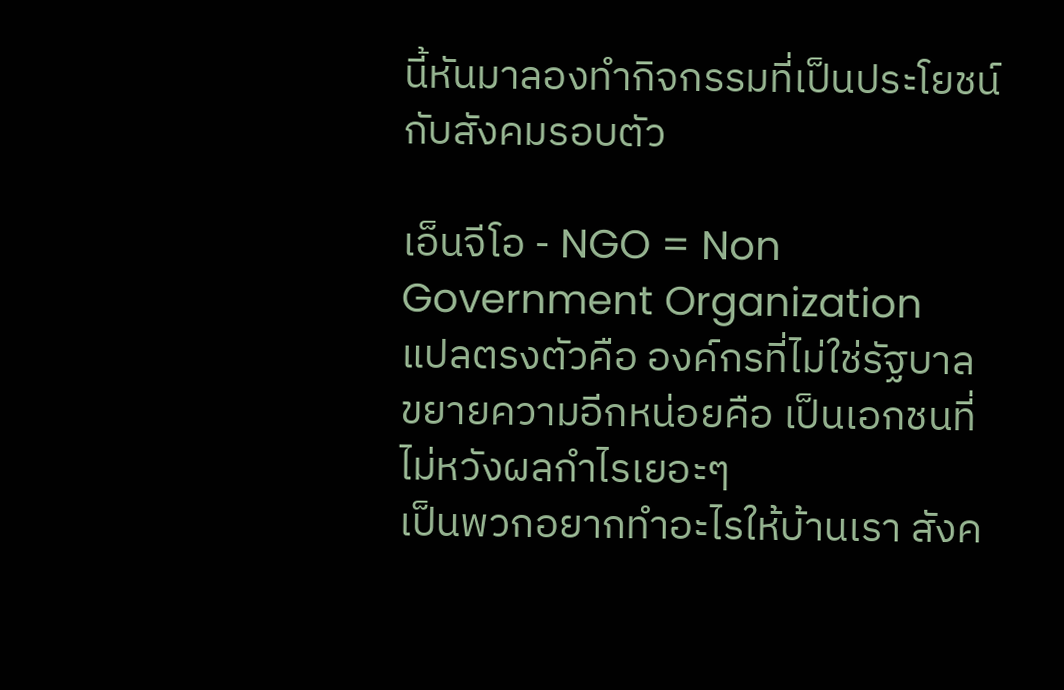นี้หันมาลองทำกิจกรรมที่เป็นประโยชน์กับสังคมรอบตัว

เอ็นจีโอ - NGO = Non Government Organization
แปลตรงตัวคือ องค์กรที่ไม่ใช่รัฐบาล
ขยายความอีกหน่อยคือ เป็นเอกชนที่ไม่หวังผลกำไรเยอะๆ
เป็นพวกอยากทำอะไรให้บ้านเรา สังค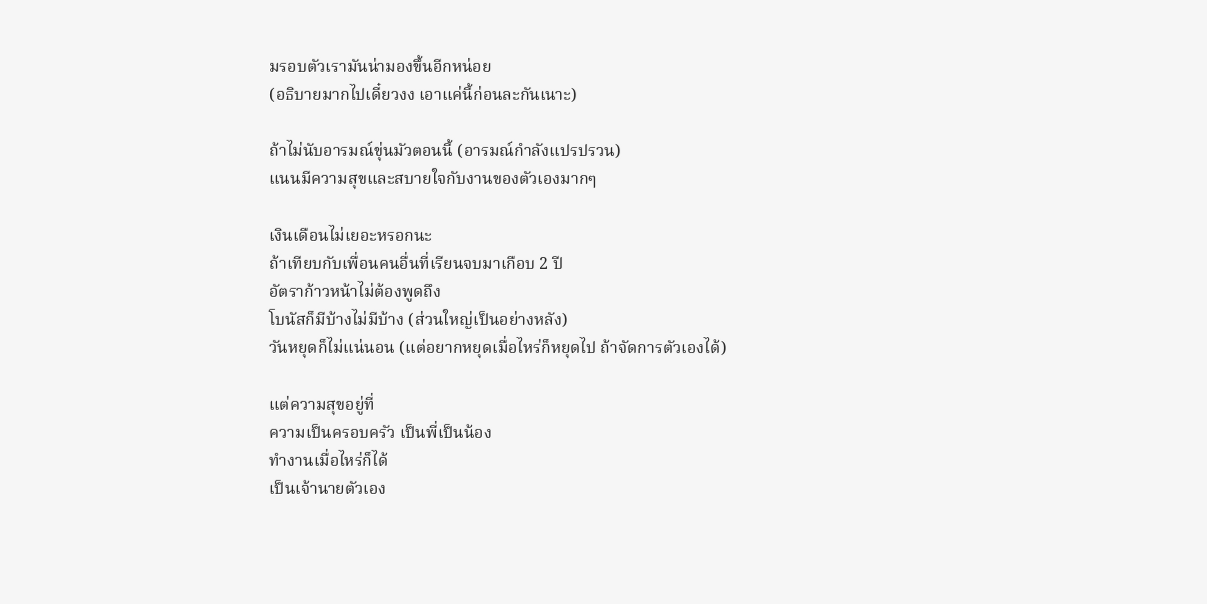มรอบตัวเรามันน่ามองขึ้นอีกหน่อย
(อธิบายมากไปเดี๋ยวงง เอาแค่นี้ก่อนละกันเนาะ)

ถ้าไม่นับอารมณ์ขุ่นมัวตอนนี้ (อารมณ์กำลังแปรปรวน)
แนนมีความสุขและสบายใจกับงานของตัวเองมากๆ

เงินเดือนไม่เยอะหรอกนะ
ถ้าเทียบกับเพื่อนคนอื่นที่เรียนจบมาเกือบ 2 ปี
อัตราก้าวหน้าไม่ต้องพูดถึง
โบนัสก็มีบ้างไม่มีบ้าง (ส่วนใหญ่เป็นอย่างหลัง)
วันหยุดก็ไม่แน่นอน (แต่อยากหยุดเมื่อไหร่ก็หยุดไป ถ้าจัดการตัวเองได้)

แต่ความสุขอยู่ที่
ความเป็นครอบครัว เป็นพี่เป็นน้อง
ทำงานเมื่อไหร่ก็ได้
เป็นเจ้านายตัวเอง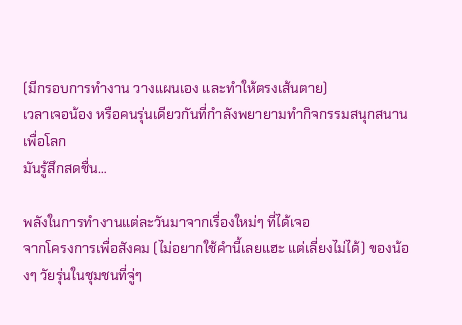(มีกรอบการทำงาน วางแผนเอง และทำให้ตรงเส้นตาย)
เวลาเจอน้อง หรือคนรุ่นเดียวกันที่กำลังพยายามทำกิจกรรมสนุกสนานเพื่อโลก
มันรู้สึกสดชื่น…

พลังในการทำงานแต่ละวันมาจากเรื่องใหม่ๆ ที่ได้เจอ
จากโครงการเพื่อสังคม (ไม่อยากใช้คำนี้เลยแฮะ แต่เลี่ยงไม่ได้) ของน้องๆ วัยรุ่นในชุมชนที่จู่ๆ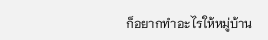ก็อยากทำอะไรให้หมู่บ้าน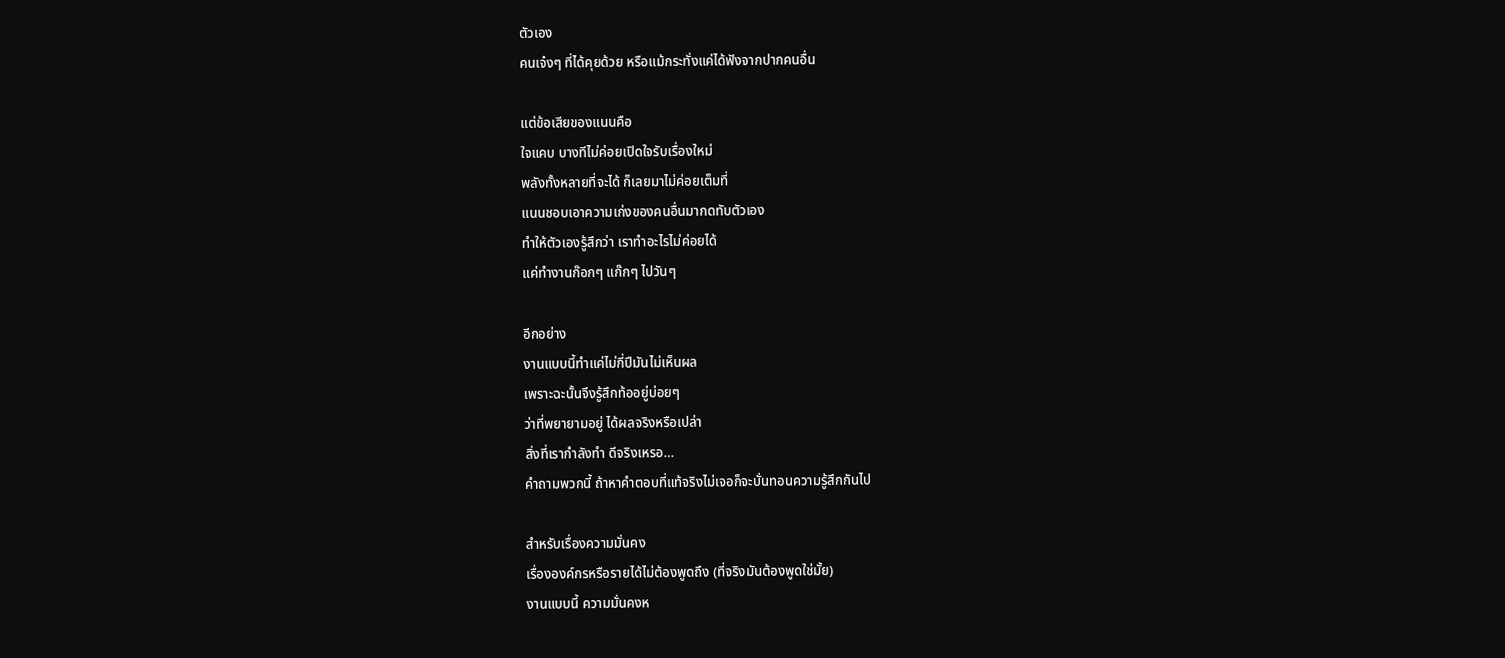ตัวเอง
คนเจ๋งๆ ที่ได้คุยด้วย หรือแม้กระทั่งแค่ได้ฟังจากปากคนอื่น

แต่ข้อเสียของแนนคือ
ใจแคบ บางทีไม่ค่อยเปิดใจรับเรื่องใหม่
พลังทั้งหลายที่จะได้ ก็เลยมาไม่ค่อยเต็มที่
แนนชอบเอาความเก่งของคนอื่นมากดทับตัวเอง
ทำให้ตัวเองรู้สึกว่า เราทำอะไรไม่ค่อยได้
แค่ทำงานก๊อกๆ แก๊กๆ ไปวันๆ

อีกอย่าง
งานแบบนี้ทำแค่ไม่กี่ปีมันไม่เห็นผล
เพราะฉะนั้นจึงรู้สึกท้ออยู่บ่อยๆ
ว่าที่พยายามอยู่ ได้ผลจริงหรือเปล่า
สิ่งที่เรากำลังทำ ดีจริงเหรอ…
คำถามพวกนี้ ถ้าหาคำตอบที่แท้จริงไม่เจอก็จะบั่นทอนความรู้สึกกันไป

สำหรับเรื่องความมั่นคง
เรื่ององค์กรหรือรายได้ไม่ต้องพูดถึง (ที่จริงมันต้องพูดใช่มั้ย)
งานแบบนี้ ความมั่นคงห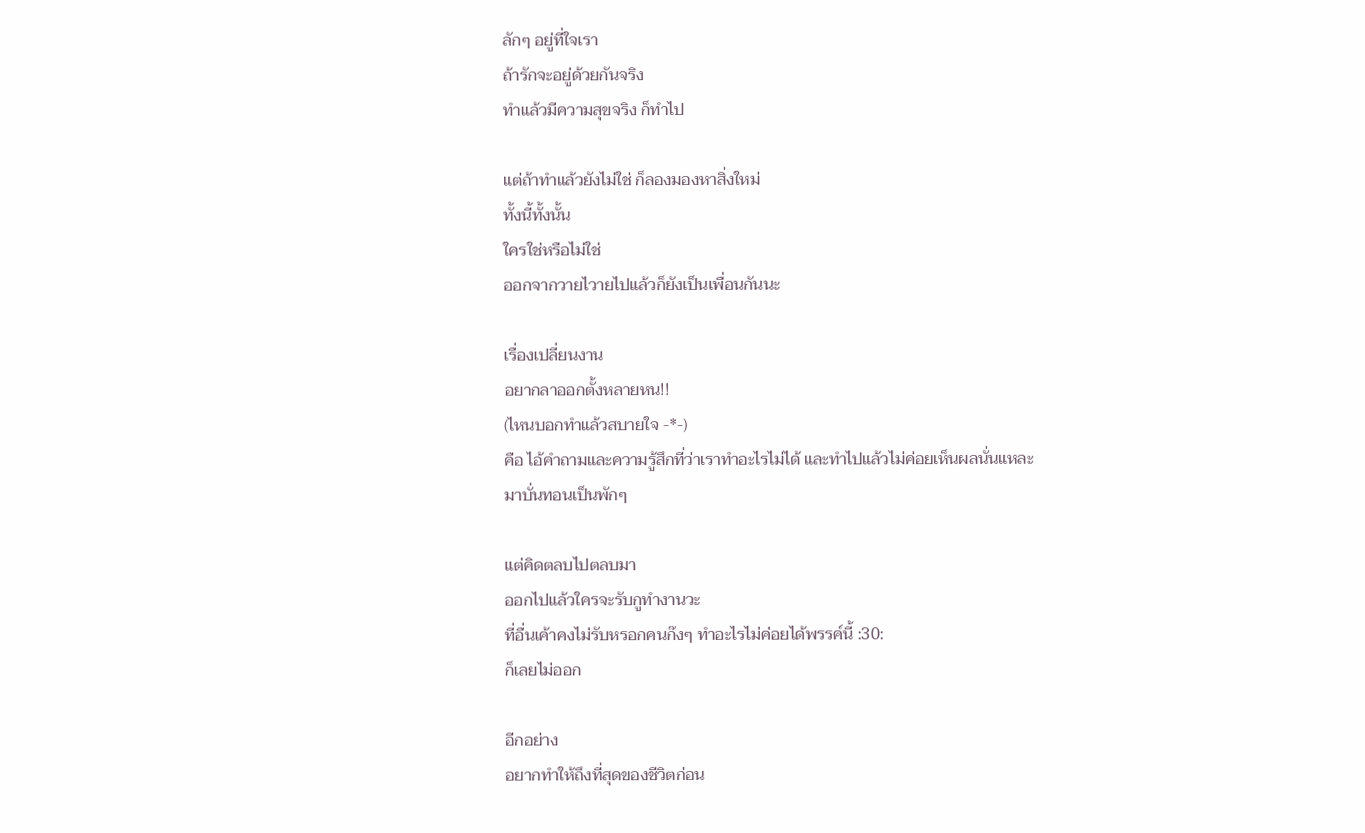ลักๆ อยู่ที่ใจเรา
ถ้ารักจะอยู่ด้วยกันจริง
ทำแล้วมีความสุขจริง ก็ทำไป

แต่ถ้าทำแล้วยังไม่ใช่ ก็ลองมองหาสิ่งใหม่
ทั้งนี้ทั้งนั้น
ใครใช่หรือไม่ใช่
ออกจากวายไวายไปแล้วก็ยังเป็นเพื่อนกันนะ

เรื่องเปลี่ยนงาน
อยากลาออกตั้งหลายหน!!
(ไหนบอกทำแล้วสบายใจ -*-)
คือ ไอ้คำถามและความรู้สึกที่ว่าเราทำอะไรไม่ได้ และทำไปแล้วไม่ค่อยเห็นผลนั่นแหละ
มาบั่นทอนเป็นพักๆ

แต่คิดตลบไปตลบมา
ออกไปแล้วใครจะรับกูทำงานวะ
ที่อื่นเค้าคงไม่รับหรอกคนก๊งๆ ทำอะไรไม่ค่อยได้พรรค์นี้ :30:
ก็เลยไม่ออก

อีกอย่าง
อยากทำให้ถึงที่สุดของชีวิตก่อน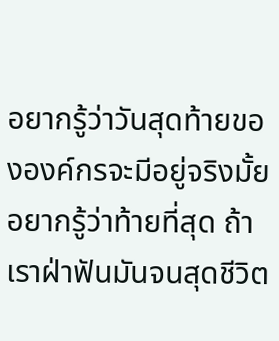อยากรู้ว่าวันสุดท้ายขององค์กรจะมีอยู่จริงมั้ย
อยากรู้ว่าท้ายที่สุด ถ้าเราฝ่าฟันมันจนสุดชีวิต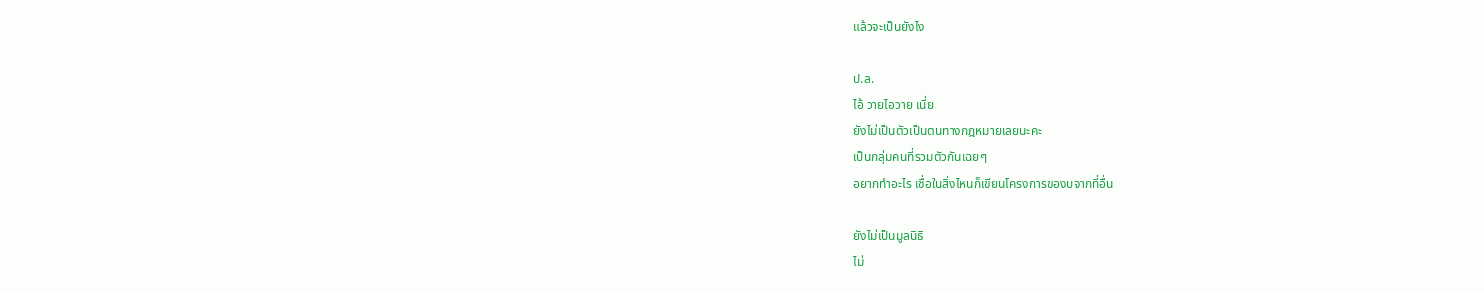แล้วจะเป็นยังไง

ป.ล.
ไอ้ วายไอวาย เนี่ย
ยังไม่เป็นตัวเป็นตนทางกฎหมายเลยนะคะ
เป็นกลุ่มคนที่รวมตัวกันเฉยๆ
อยากทำอะไร เชื่อในสิ่งไหนก็เขียนโครงการของบจากที่อื่น

ยังไม่เป็นมูลนิธิ
ไม่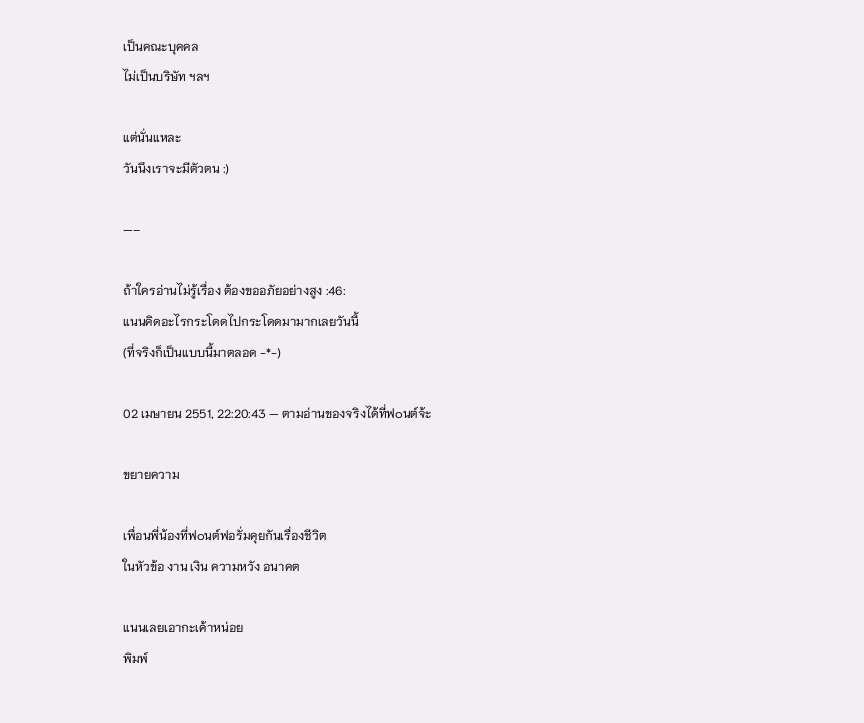เป็นคณะบุคคล
ไม่เป็นบริษัท ฯลฯ

แต่นั่นแหละ
วันนึงเราจะมีตัวตน :)

—–

ถ้าใครอ่านไม่รู้เรื่อง ต้องขออภัยอย่างสูง :46:
แนนคิดอะไรกระโดดไปกระโดดมามากเลยวันนี้
(ที่จริงก็เป็นแบบนี้มาตลอด -*-)

02 เมษายน 2551, 22:20:43 — ตามอ่านของจริงได้ที่ฟ๐นต์จ้ะ

ขยายความ

เพื่อนพี่น้องที่ฟ๐นต์ฟอรั่มคุยกันเรื่องชีวิต
ในหัวข้อ งาน เงิน ความหวัง อนาคต

แนนเลยเอากะเค้าหน่อย
พิมพ์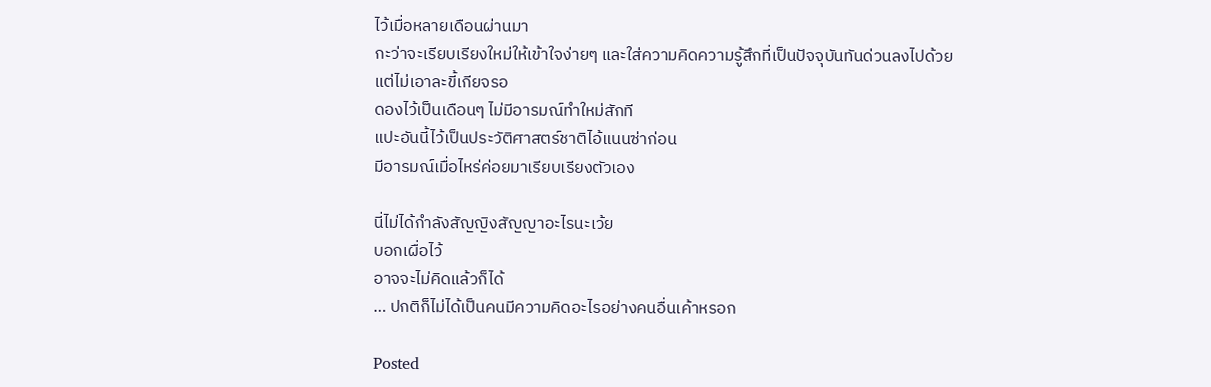ไว้เมื่อหลายเดือนผ่านมา
กะว่าจะเรียบเรียงใหม่ให้เข้าใจง่ายๆ และใส่ความคิดความรู้สึกที่เป็นปัจจุบันทันด่วนลงไปด้วย
แต่ไม่เอาละขี้เกียจรอ
ดองไว้เป็นเดือนๆ ไม่มีอารมณ์ทำใหม่สักที
แปะอันนี้ไว้เป็นประวัติศาสตร์ชาติไอ้แนนซ่าก่อน
มีอารมณ์เมื่อไหร่ค่อยมาเรียบเรียงตัวเอง

นี่ไม่ได้กำลังสัญญิงสัญญาอะไรนะเว้ย
บอกเผื่อไว้
อาจจะไม่คิดแล้วก็ได้
… ปกติก็ไม่ได้เป็นคนมีความคิดอะไรอย่างคนอื่นเค้าหรอก

Posted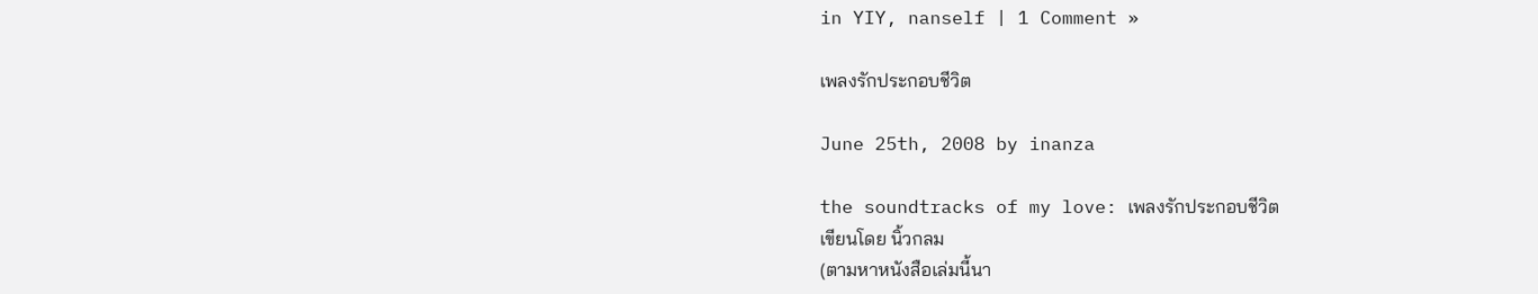in YIY, nanself | 1 Comment »

เพลงรักประกอบชีวิต

June 25th, 2008 by inanza

the soundtracks of my love: เพลงรักประกอบชีวิต
เขียนโดย นิ้วกลม
(ตามหาหนังสือเล่มนี้นา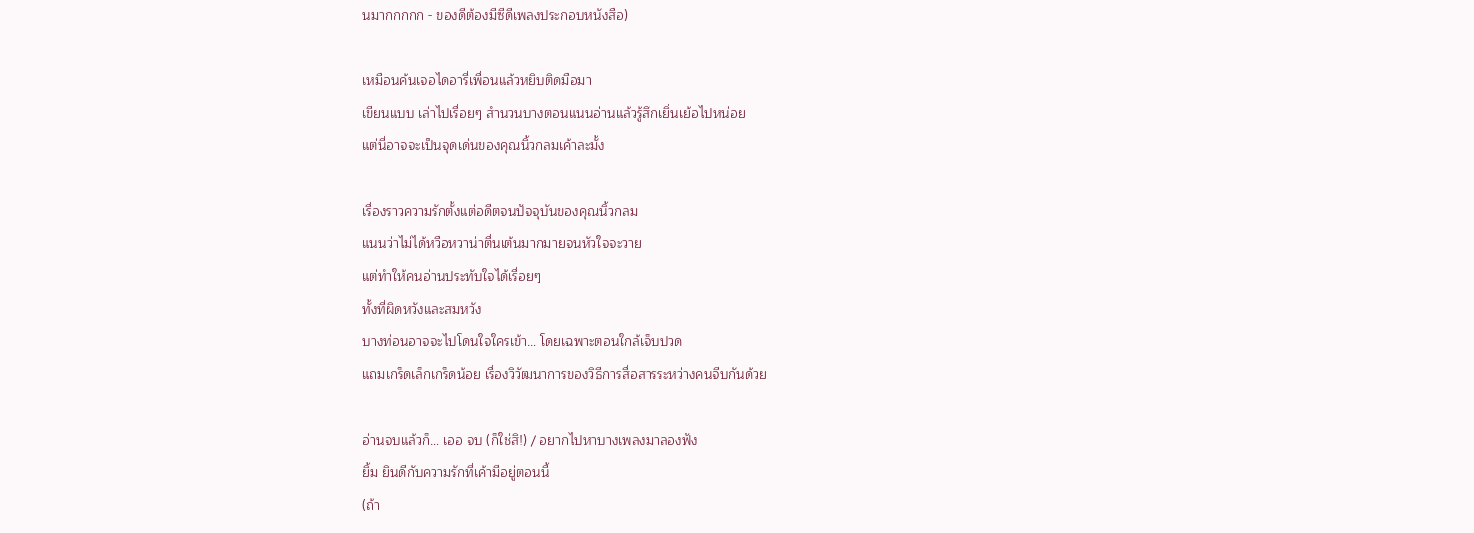นมากกกกก - ของดีต้องมีซีดีเพลงประกอบหนังสือ)

เหมือนค้นเจอไดอารี่เพื่อนแล้วหยิบติดมือมา
เขียนแบบ เล่าไปเรื่อยๆ สำนวนบางตอนแนนอ่านแล้วรู้สึกเยิ่นเย้อไปหน่อย
แต่นี่อาจจะเป็นจุดเด่นของคุณนิ้วกลมเค้าละมั้ง

เรื่องราวความรักตั้งแต่อดีตจนปัจจุบันของคุณนิ้วกลม
แนนว่าไม่ได้หวือหวาน่าตื่นเต้นมากมายจนหัวใจจะวาย
แต่ทำให้คนอ่านประทับใจได้เรื่อยๆ
ทั้งที่ผิดหวังและสมหวัง
บางท่อนอาจจะไปโดนใจใครเข้า… โดยเฉพาะตอนใกล้เจ็บปวด
แถมเกร็ดเล็กเกร็ดน้อย เรื่องวิวัฒนาการของวิธีการสื่อสารระหว่างคนจีบกันด้วย

อ่านจบแล้วก็… เออ จบ (ก็ใช่สิ!) / อยากไปหาบางเพลงมาลองฟัง
ยิ้ม ยินดีกับความรักที่เค้ามีอยู่ตอนนี้
(ถ้า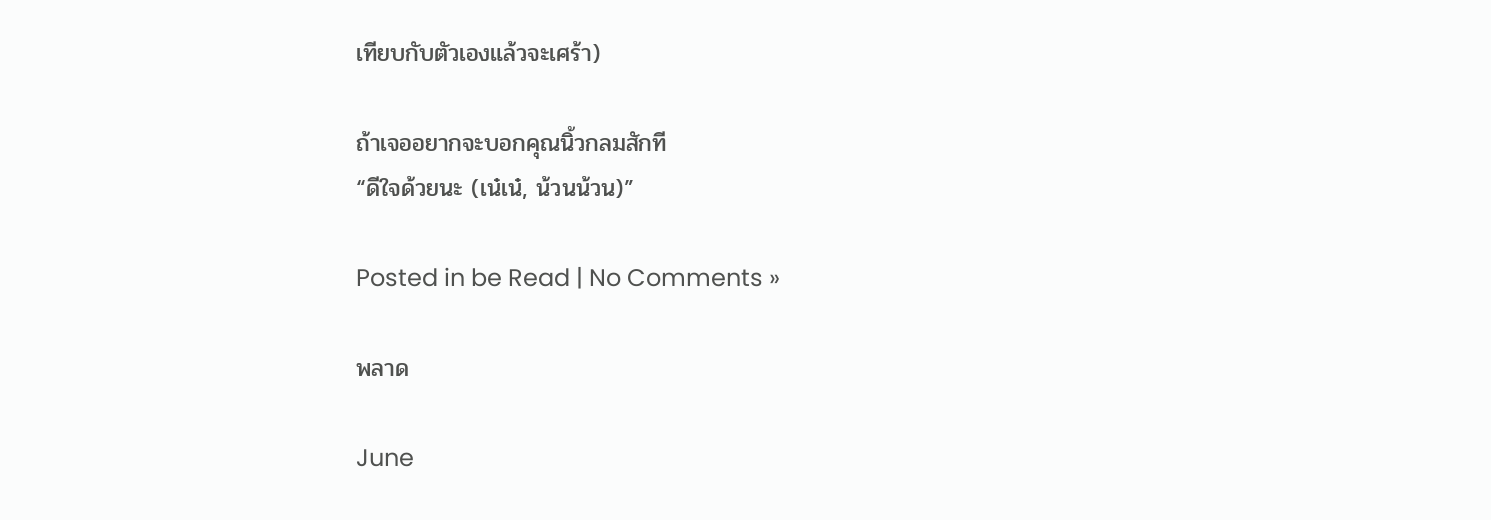เทียบกับตัวเองแล้วจะเศร้า)

ถ้าเจออยากจะบอกคุณนิ้วกลมสักที
“ดีใจด้วยนะ (เน๋เน๋, น้วนน้วน)”

Posted in be Read | No Comments »

พลาด

June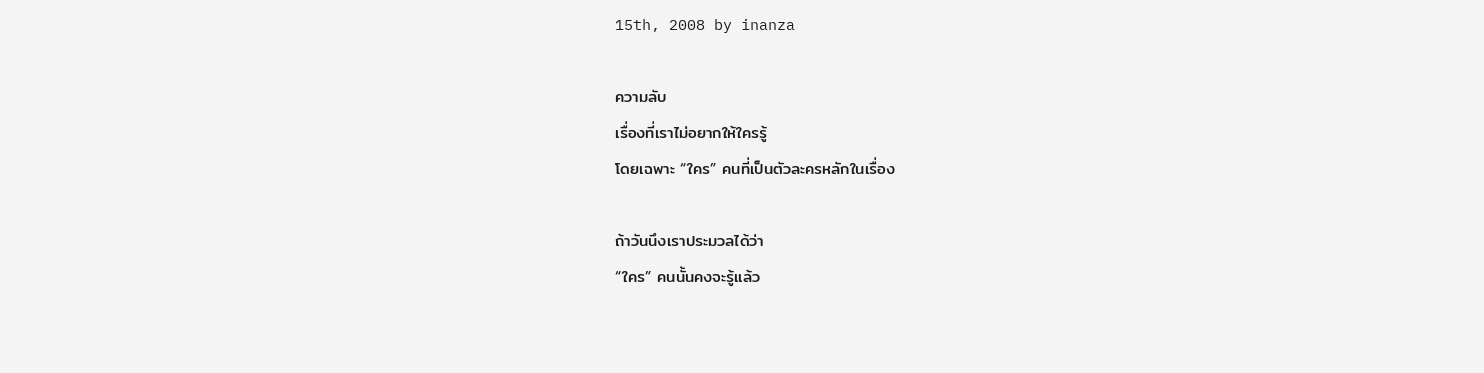15th, 2008 by inanza

ความลับ
เรื่องที่เราไม่อยากให้ใครรู้
โดยเฉพาะ “ใคร” คนที่เป็นตัวละครหลักในเรื่อง

ถ้าวันนึงเราประมวลได้ว่า
“ใคร” คนนั้นคงจะรู้แล้ว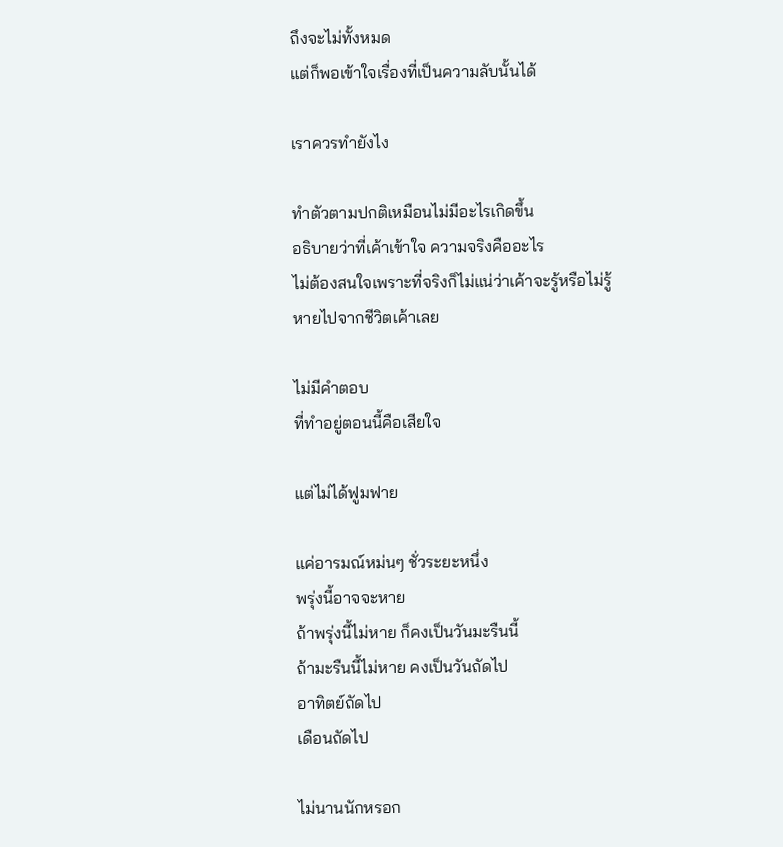ถึงจะไม่ทั้งหมด
แต่ก็พอเข้าใจเรื่องที่เป็นความลับนั้นได้

เราควรทำยังไง

ทำตัวตามปกติเหมือนไม่มีอะไรเกิดขึ้น
อธิบายว่าที่เค้าเข้าใจ ความจริงคืออะไร
ไม่ต้องสนใจเพราะที่จริงก็ไม่แน่ว่าเค้าจะรู้หรือไม่รู้
หายไปจากชีวิตเค้าเลย

ไม่มีคำตอบ
ที่ทำอยู่ตอนนี้คือเสียใจ

แต่ไม่ได้ฟูมฟาย

แค่อารมณ์หม่นๆ ชั่วระยะหนึ่ง
พรุ่งนี้อาจจะหาย
ถ้าพรุ่งนี้ไม่หาย ก็คงเป็นวันมะรืนนี้
ถ้ามะรืนนี้ไม่หาย คงเป็นวันถัดไป
อาทิตย์ถัดไป
เดือนถัดไป

ไม่นานนักหรอก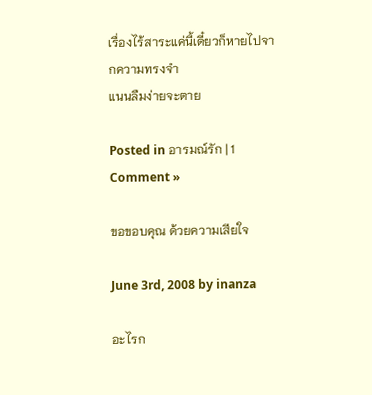เรื่องไร้สาระแค่นี้เดี๋ยวก็หายไปจากความทรงจำ
แนนลืมง่ายจะตาย

Posted in อารมณ์รัก | 1 Comment »

ขอขอบคุณ ด้วยความเสียใจ

June 3rd, 2008 by inanza

อะไรก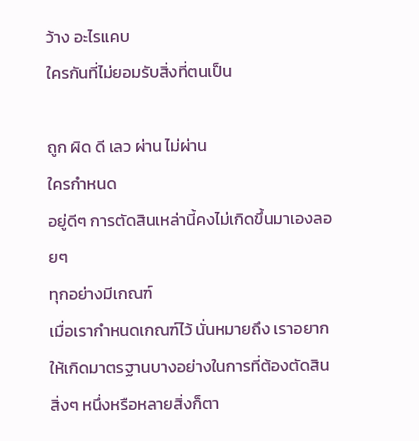ว้าง อะไรแคบ
ใครกันที่ไม่ยอมรับสิ่งที่ตนเป็น

ถูก ผิด ดี เลว ผ่าน ไม่ผ่าน
ใครกำหนด
อยู่ดีๆ การตัดสินเหล่านี้คงไม่เกิดขึ้นมาเองลอยๆ
ทุกอย่างมีเกณฑ์
เมื่อเรากำหนดเกณฑ์ไว้ นั่นหมายถึง เราอยากให้เกิดมาตรฐานบางอย่างในการที่ต้องตัดสินสิ่งๆ หนึ่งหรือหลายสิ่งก็ตา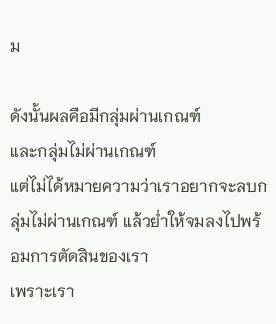ม

ดังนั้นผลคือมีกลุ่มผ่านเกณฑ์
และกลุ่มไม่ผ่านเกณฑ์
แต่ไม่ได้หมายความว่าเราอยากจะลบกลุ่มไม่ผ่านเกณฑ์ แล้วย่ำให้จมลงไปพร้อมการตัดสินของเรา
เพราะเรา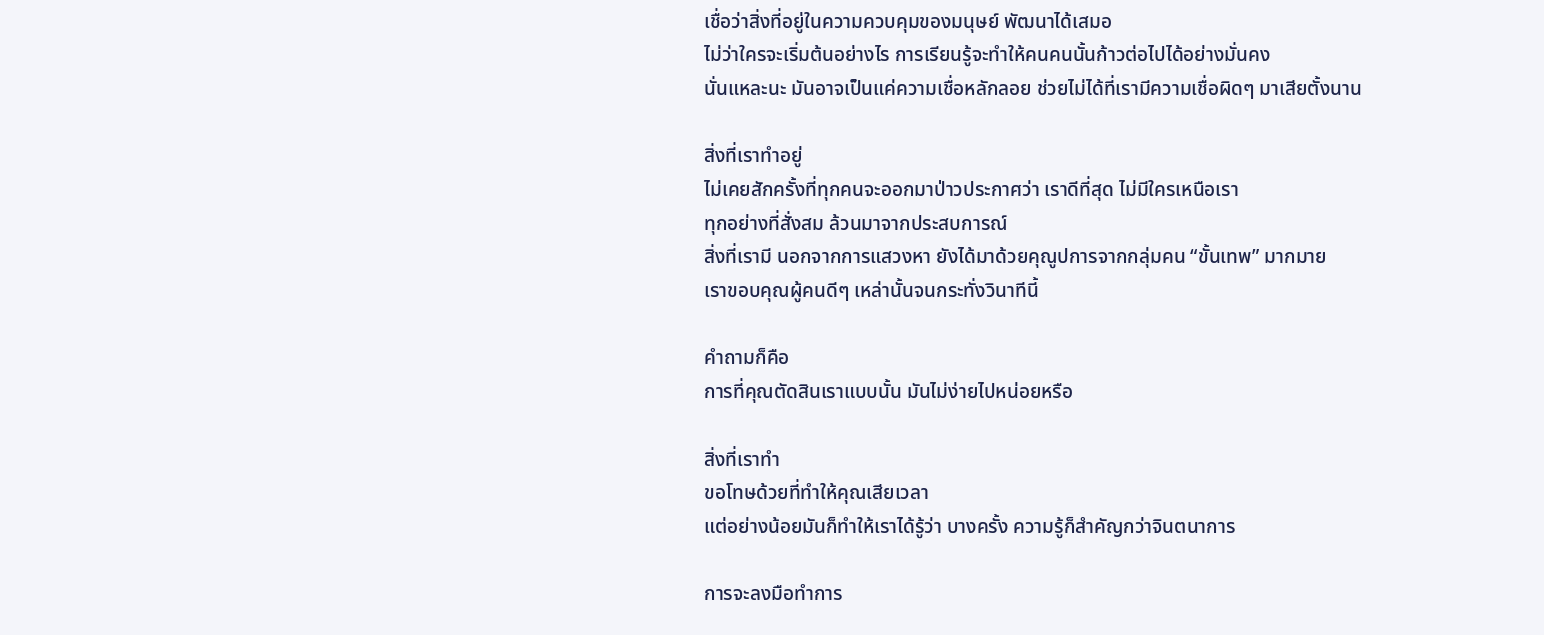เชื่อว่าสิ่งที่อยู่ในความควบคุมของมนุษย์ พัฒนาได้เสมอ
ไม่ว่าใครจะเริ่มต้นอย่างไร การเรียนรู้จะทำให้คนคนนั้นก้าวต่อไปได้อย่างมั่นคง
นั่นแหละนะ มันอาจเป็นแค่ความเชื่อหลักลอย ช่วยไม่ได้ที่เรามีความเชื่อผิดๆ มาเสียตั้งนาน

สิ่งที่เราทำอยู่
ไม่เคยสักครั้งที่ทุกคนจะออกมาป่าวประกาศว่า เราดีที่สุด ไม่มีใครเหนือเรา
ทุกอย่างที่สั่งสม ล้วนมาจากประสบการณ์
สิ่งที่เรามี นอกจากการแสวงหา ยังได้มาด้วยคุณูปการจากกลุ่มคน “ขั้นเทพ” มากมาย
เราขอบคุณผู้คนดีๆ เหล่านั้นจนกระทั่งวินาทีนี้

คำถามก็คือ
การที่คุณตัดสินเราแบบนั้น มันไม่ง่ายไปหน่อยหรือ

สิ่งที่เราทำ
ขอโทษด้วยที่ทำให้คุณเสียเวลา
แต่อย่างน้อยมันก็ทำให้เราได้รู้ว่า บางครั้ง ความรู้ก็สำคัญกว่าจินตนาการ

การจะลงมือทำการ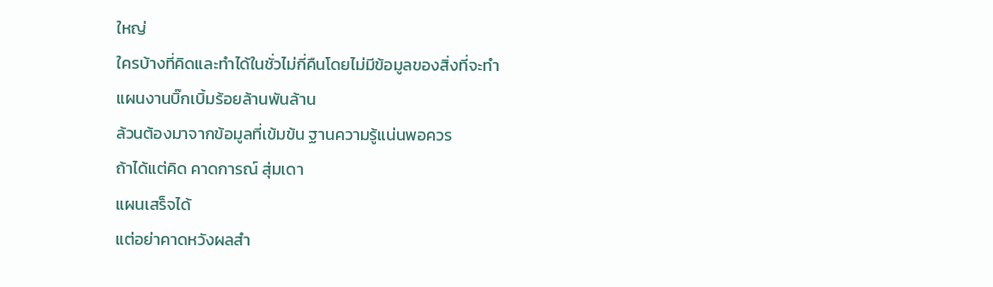ใหญ่
ใครบ้างที่คิดและทำได้ในชั่วไม่กี่คืนโดยไม่มีข้อมูลของสิ่งที่จะทำ
แผนงานบิ๊กเบิ้มร้อยล้านพันล้าน
ล้วนต้องมาจากข้อมูลที่เข้มข้น ฐานความรู้แน่นพอควร
ถ้าได้แต่คิด คาดการณ์ สุ่มเดา
แผนเสร็จได้
แต่อย่าคาดหวังผลสำ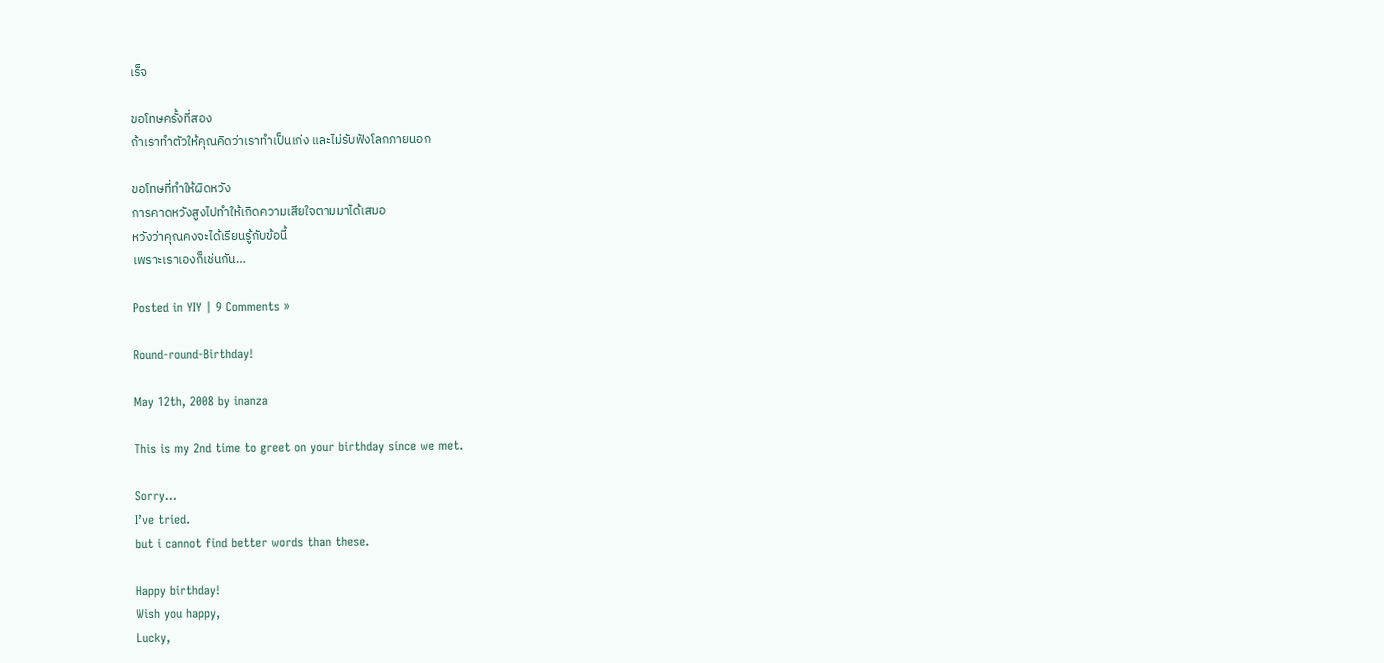เร็จ

ขอโทษครั้งที่สอง
ถ้าเราทำตัวให้คุณคิดว่าเราทำเป็นเก่ง และไม่รับฟังโลกภายนอก

ขอโทษที่ทำให้ผิดหวัง
การคาดหวังสูงไปทำให้เกิดความเสียใจตามมาได้เสมอ
หวังว่าคุณคงจะได้เรียนรู้กับข้อนี้
เพราะเราเองก็เช่นกัน…

Posted in YIY | 9 Comments »

Round-round-Birthday!

May 12th, 2008 by inanza

This is my 2nd time to greet on your birthday since we met.

Sorry…
I’ve tried.
but i cannot find better words than these.

Happy birthday!
Wish you happy,
Lucky,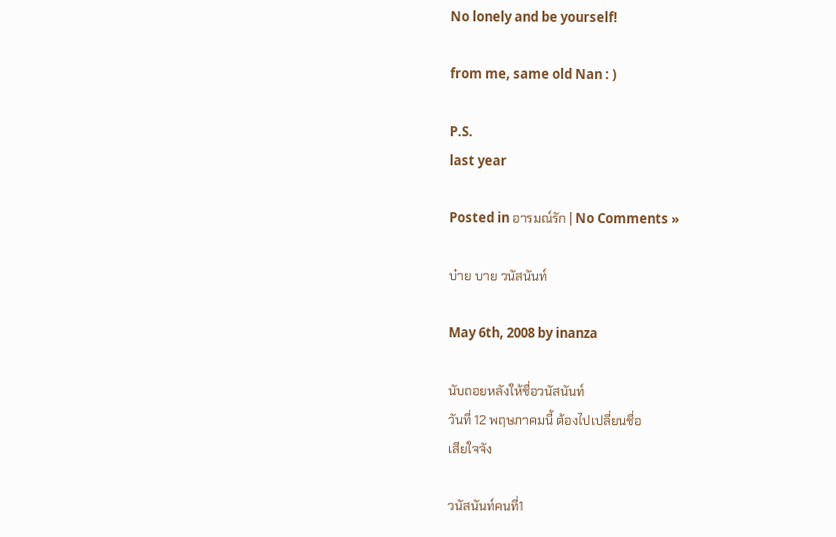No lonely and be yourself!

from me, same old Nan : )

P.S.
last year

Posted in อารมณ์รัก | No Comments »

บ๋าย บาย วนัสนันท์

May 6th, 2008 by inanza

นับถอยหลังให้ชื่อวนัสนันท์
วันที่ 12 พฤษภาคมนี้ ต้องไปเปลี่ยนชื่อ
เสียใจจัง

วนัสนันท์คนที่1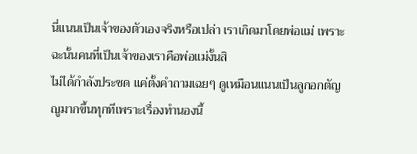นี่แนนเป็นเจ้าของตัวเองจริงหรือเปล่า เราเกิดมาโดยพ่อแม่ เพราะฉะนั้นคนที่เป็นเจ้าของเราคือพ่อแม่งั้นสิ
ไม่ได้กำลังประชด แค่ตั้งคำถามเฉยๆ ดูเหมือนแนนเป็นลูกอกตัญญูมากขึ้นทุกทีเพราะเรื่องทำนองนี้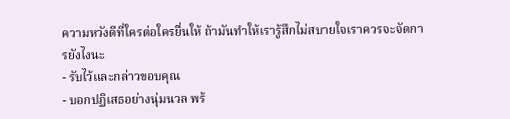ความหวังดีที่ใครต่อใครยื่นให้ ถ้ามันทำให้เรารู้สึกไม่สบายใจเราควรจะจัดการยังไงนะ
- รับไว้และกล่าวขอบคุณ
- บอกปฏิเสธอย่างนุ่มนวล พร้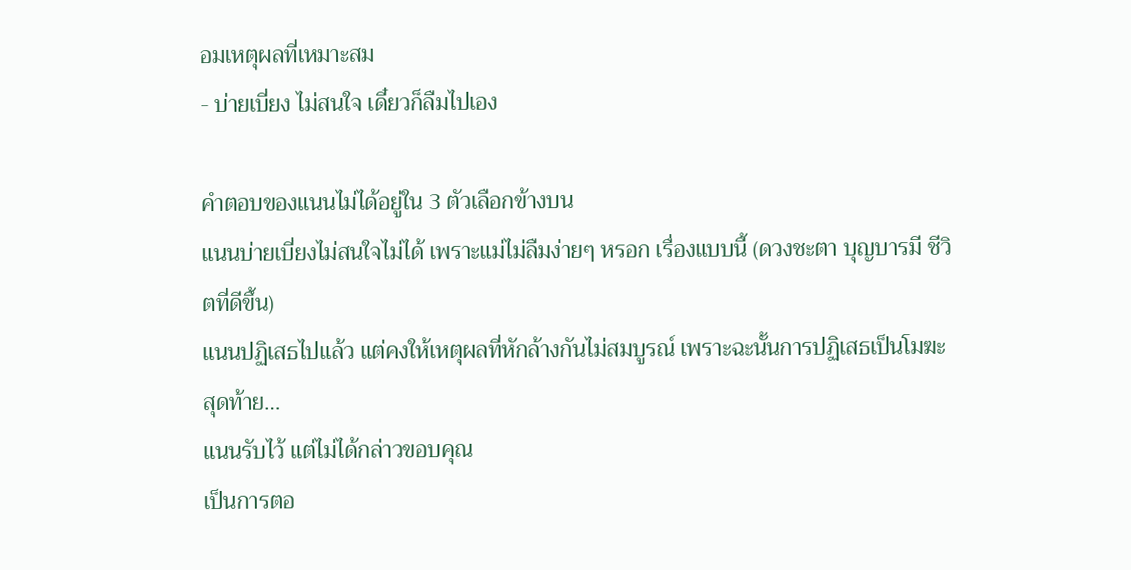อมเหตุผลที่เหมาะสม
- บ่ายเบี่ยง ไม่สนใจ เดี๋ยวก็ลืมไปเอง

คำตอบของแนนไม่ได้อยู่ใน 3 ตัวเลือกข้างบน
แนนบ่ายเบี่ยงไม่สนใจไม่ได้ เพราะแม่ไม่ลืมง่ายๆ หรอก เรื่องแบบนี้ (ดวงชะตา บุญบารมี ชีวิตที่ดีขึ้น)
แนนปฏิเสธไปแล้ว แต่คงให้เหตุผลที่หักล้างกันไม่สมบูรณ์ เพราะฉะนั้นการปฏิเสธเป็นโมฆะ
สุดท้าย…
แนนรับไว้ แต่ไม่ได้กล่าวขอบคุณ
เป็นการตอ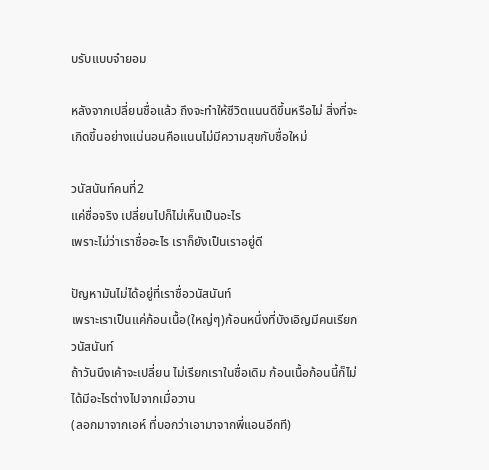บรับแบบจำยอม

หลังจากเปลี่ยนชื่อแล้ว ถึงจะทำให้ชีวิตแนนดีขึ้นหรือไม่ สิ่งที่จะเกิดขึ้นอย่างแน่นอนคือแนนไม่มีความสุขกับชื่อใหม่

วนัสนันท์คนที่2
แค่ชื่อจริง เปลี่ยนไปก็ไม่เห็นเป็นอะไร
เพราะไม่ว่าเราชื่ออะไร เราก็ยังเป็นเราอยู่ดี

ปัญหามันไม่ได้อยู่ที่เราชื่อวนัสนันท์
เพราะเราเป็นแค่ก้อนเนื้อ(ใหญ่ๆ)ก้อนหนึ่งที่บังเอิญมีคนเรียกวนัสนันท์
ถ้าวันนึงเค้าจะเปลี่ยน ไม่เรียกเราในชื่อเดิม ก้อนเนื้อก้อนนี้ก็ไม่ได้มีอะไรต่างไปจากเมื่อวาน
(ลอกมาจากเอห์ ที่บอกว่าเอามาจากพี่แอนอีกที)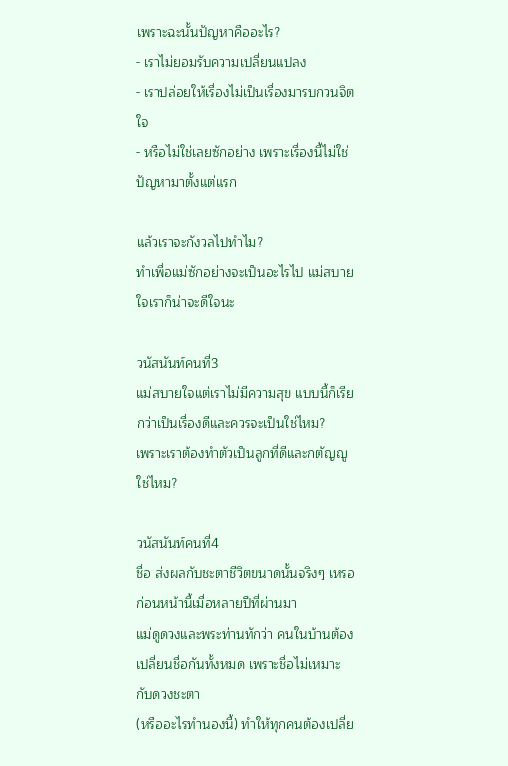เพราะฉะนั้นปัญหาคืออะไร?
- เราไม่ยอมรับความเปลี่ยนแปลง
- เราปล่อยให้เรื่องไม่เป็นเรื่องมารบกวนจิตใจ
- หรือไม่ใช่เลยซักอย่าง เพราะเรื่องนี้ไม่ใช่ปัญหามาตั้งแต่แรก

แล้วเราจะกังวลไปทำไม?
ทำเพื่อแม่ซักอย่างจะเป็นอะไรไป แม่สบายใจเราก็น่าจะดีใจนะ

วนัสนันท์คนที่3
แม่สบายใจแต่เราไม่มีความสุข แบบนี้ก็เรียกว่าเป็นเรื่องดีและควรจะเป็นใช่ไหม?
เพราะเราต้องทำตัวเป็นลูกที่ดีและกตัญญู ใช่ไหม?

วนัสนันท์คนที่4
ชื่อ ส่งผลกับชะตาชีวิตขนาดนั้นจริงๆ เหรอ
ก่อนหน้านี้เมื่อหลายปีที่ผ่านมา
แม่ดูดวงและพระท่านทักว่า คนในบ้านต้องเปลี่ยนชื่อกันทั้งหมด เพราะชื่อไม่เหมาะกับดวงชะตา
(หรืออะไรทำนองนี้) ทำให้ทุกคนต้องเปลี่ย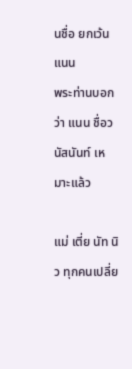นชื่อ ยกเว้นแนน
พระท่านบอกว่า แนน ชื่อวนัสนันท์ เหมาะแล้ว

แม่ เตี่ย นัท นิว ทุกคนเปลี่ย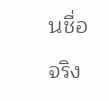นชื่อจริง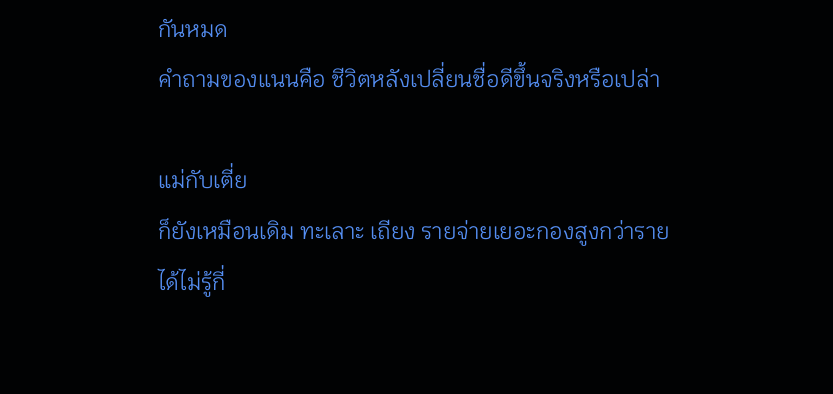กันหมด
คำถามของแนนคือ ชีวิตหลังเปลี่ยนชื่อดีขึ้นจริงหรือเปล่า

แม่กับเตี่ย
ก็ยังเหมือนเดิม ทะเลาะ เถียง รายจ่ายเยอะกองสูงกว่ารายได้ไม่รู้กี่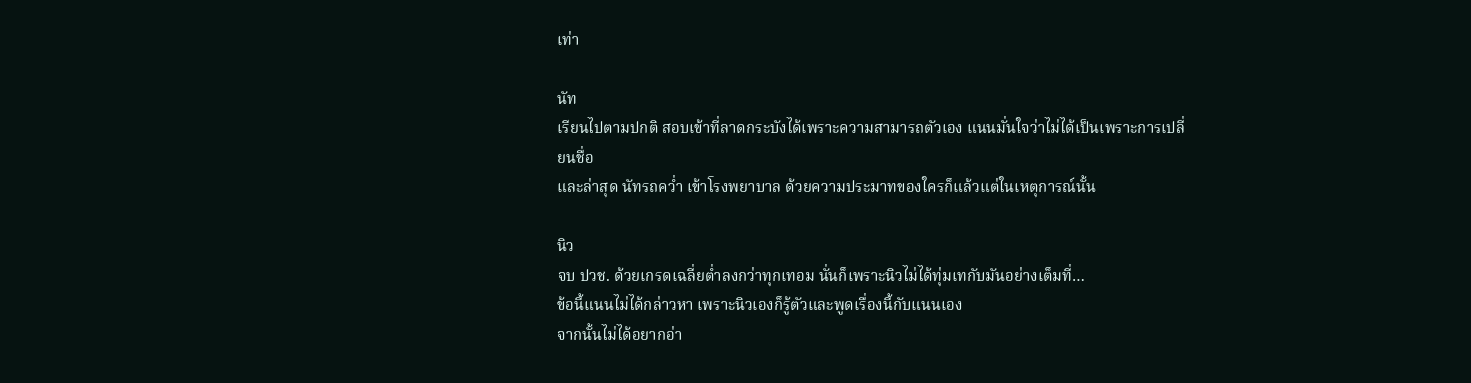เท่า

นัท
เรียนไปตามปกติ สอบเข้าที่ลาดกระบังได้เพราะความสามารถตัวเอง แนนมั่นใจว่าไม่ได้เป็นเพราะการเปลี่ยนชื่อ
และล่าสุด นัทรถคว่ำ เข้าโรงพยาบาล ด้วยความประมาทของใครก็แล้วแต่ในเหตุการณ์นั้น

นิว
จบ ปวช. ด้วยเกรดเฉลี่ยต่ำลงกว่าทุกเทอม นั่นก็เพราะนิวไม่ได้ทุ่มเทกับมันอย่างเต็มที่…
ข้อนี้แนนไม่ได้กล่าวหา เพราะนิวเองก็รู้ตัวและพูดเรื่องนี้กับแนนเอง
จากนั้นไม่ได้อยากอ่า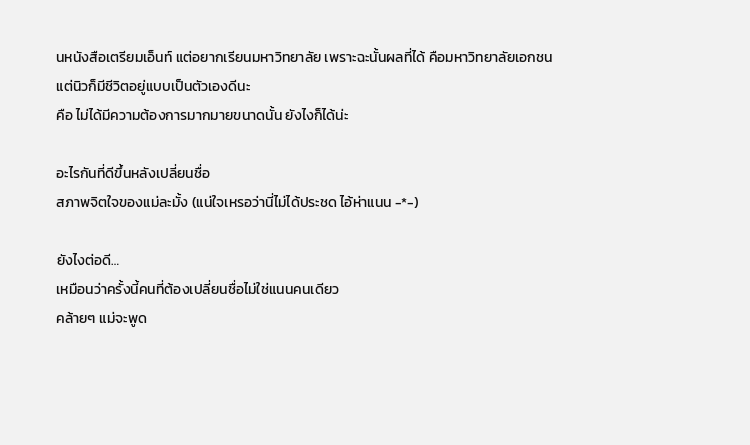นหนังสือเตรียมเอ็นท์ แต่อยากเรียนมหาวิทยาลัย เพราะฉะนั้นผลที่ได้ คือมหาวิทยาลัยเอกชน
แต่นิวก็มีชีวิตอยู่แบบเป็นตัวเองดีนะ
คือ ไม่ได้มีความต้องการมากมายขนาดนั้น ยังไงก็ได้น่ะ

อะไรกันที่ดีขึ้นหลังเปลี่ยนชื่อ
สภาพจิตใจของแม่ละมั้ง (แน่ใจเหรอว่านี่ไม่ได้ประชด ไอ้ห่าแนน -*-)

ยังไงต่อดี…
เหมือนว่าครั้งนี้คนที่ต้องเปลี่ยนชื่อไม่ใช่แนนคนเดียว
คล้ายๆ แม่จะพูด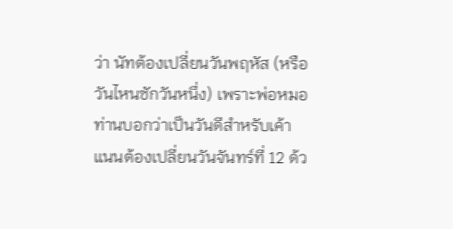ว่า นัทต้องเปลี่ยนวันพฤหัส (หรือวันไหนซักวันหนึ่ง) เพราะพ่อหมอท่านบอกว่าเป็นวันดีสำหรับเค้า
แนนต้องเปลี่ยนวันจันทร์ที่ 12 ด้ว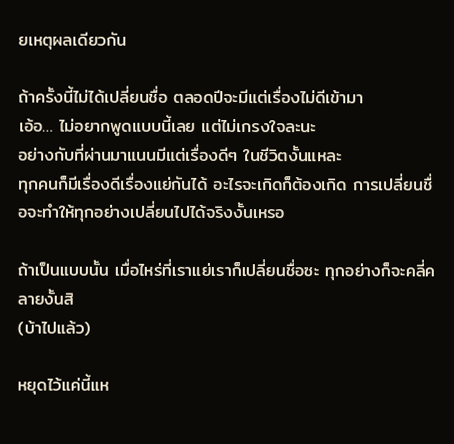ยเหตุผลเดียวกัน

ถ้าครั้งนี้ไม่ได้เปลี่ยนชื่อ ตลอดปีจะมีแต่เรื่องไม่ดีเข้ามา
เอ้อ… ไม่อยากพูดแบบนี้เลย แต่ไม่เกรงใจละนะ
อย่างกับที่ผ่านมาแนนมีแต่เรื่องดีๆ ในชีวิตงั้นแหละ
ทุกคนก็มีเรื่องดีเรื่องแย่กันได้ อะไรจะเกิดก็ต้องเกิด การเปลี่ยนชื่อจะทำให้ทุกอย่างเปลี่ยนไปได้จริงงั้นเหรอ

ถ้าเป็นแบบนั้น เมื่อไหร่ที่เราแย่เราก็เปลี่ยนชื่อซะ ทุกอย่างก็จะคลี่คลายงั้นสิ
(บ้าไปแล้ว)

หยุดไว้แค่นี้แห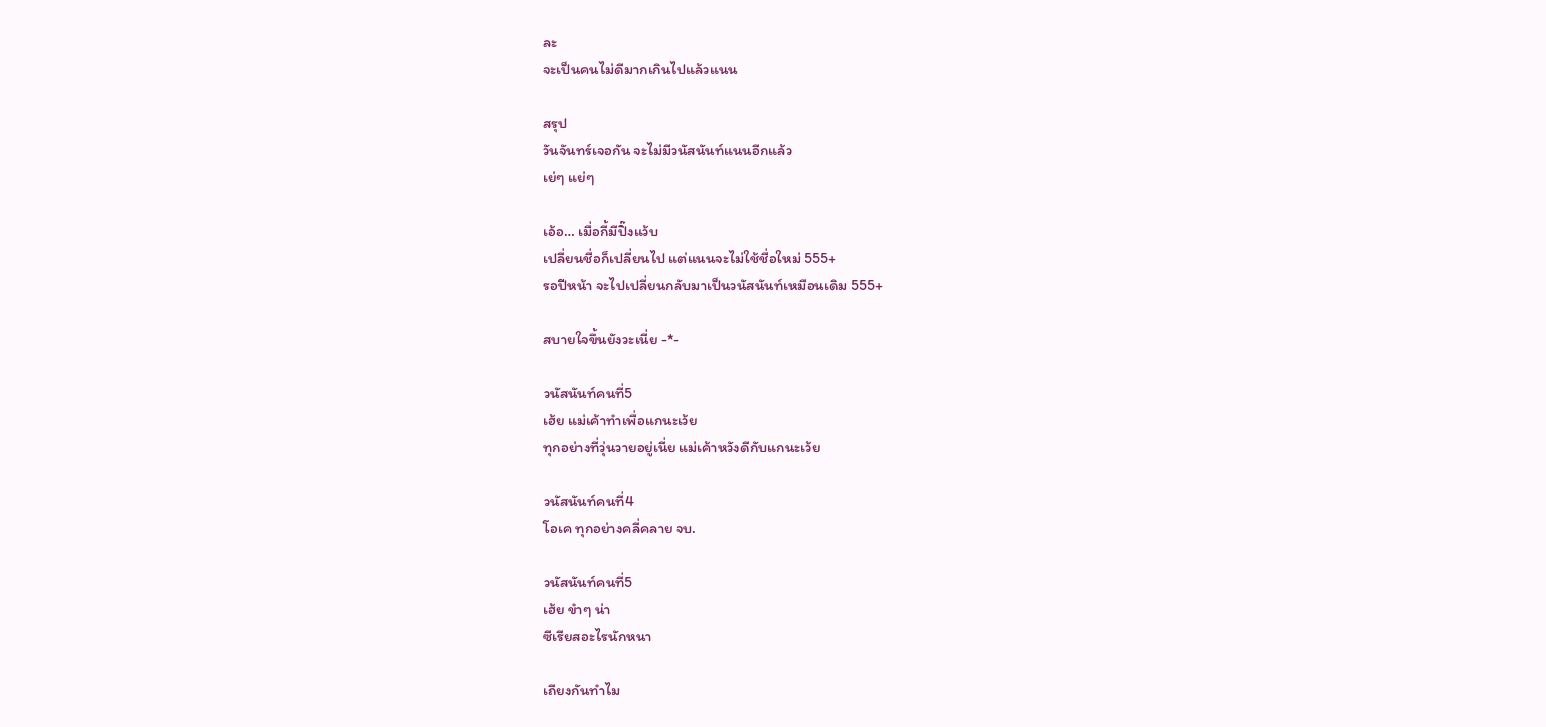ละ
จะเป็นคนไม่ดีมากเกินไปแล้วแนน

สรุป
วันจันทร์เจอกัน จะไม่มีวนัสนันท์แนนอีกแล้ว
เย่ๆ แย่ๆ

เอ้อ… เมื่อกี้มีปิ๊งแว้บ
เปลี่ยนชื่อก็เปลี่ยนไป แต่แนนจะไม่ใช้ชื่อใหม่ 555+
รอปีหน้า จะไปเปลี่ยนกลับมาเป็นวนัสนันท์เหมือนเดิม 555+

สบายใจขึ้นยังวะเนี่ย -*-

วนัสนันท์คนที่5
เฮ้ย แม่เค้าทำเพื่อแกนะเว้ย
ทุกอย่างที่วุ่นวายอยู่เนี่ย แม่เค้าหวังดีกับแกนะเว้ย

วนัสนันท์คนที่4
โอเค ทุกอย่างคลี่คลาย จบ.

วนัสนันท์คนที่5
เฮ้ย ขำๆ น่า
ซีเรียสอะไรนักหนา

เถียงกันทำไม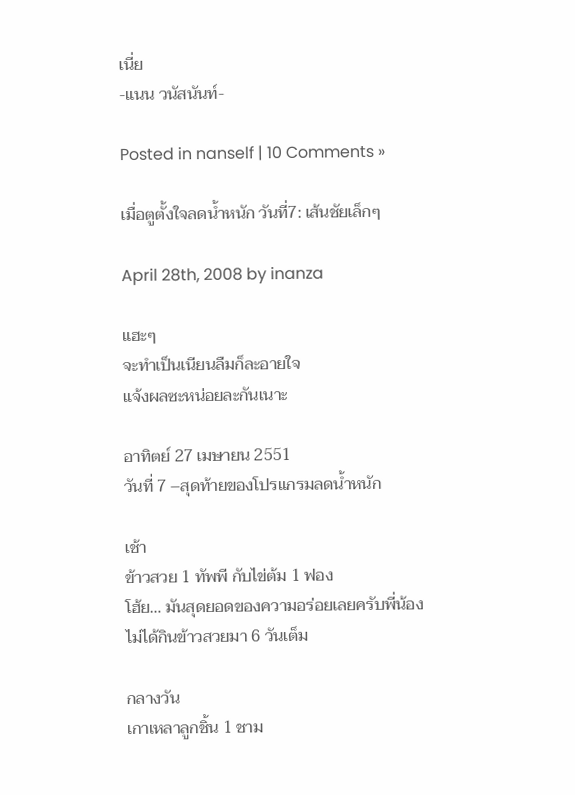เนี่ย
-แนน วนัสนันท์-

Posted in nanself | 10 Comments »

เมื่อตูตั้งใจลดน้ำหนัก วันที่7: เส้นชัยเล็กๆ

April 28th, 2008 by inanza

แฮะๆ
จะทำเป็นเนียนลืมก็ละอายใจ
แจ้งผลซะหน่อยละกันเนาะ

อาทิตย์ 27 เมษายน 2551
วันที่ 7 –สุดท้ายของโปรแกรมลดน้ำหนัก

เช้า
ข้าวสวย 1 ทัพพี กับไข่ต้ม 1 ฟอง
โฮ้ย… มันสุดยอดของความอร่อยเลยครับพี่น้อง
ไม่ได้กินข้าวสวยมา 6 วันเต็ม

กลางวัน
เกาเหลาลูกชิ้น 1 ชาม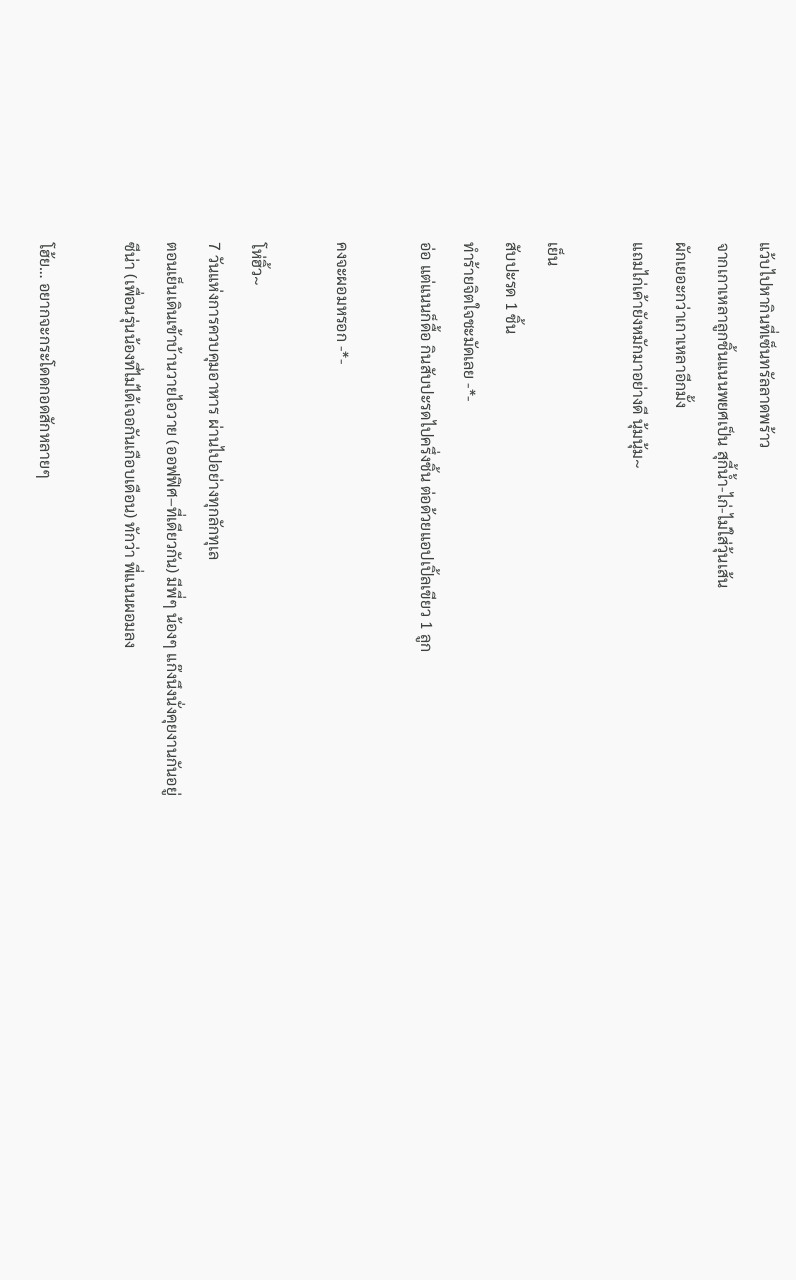แว้บไปหากินที่เซ็นทรัลลาดพร้าว
จากเกาเหลาลูกชิ้นแนนพยศเป็น สุกี้น้ำ-ไก่-ไม่ใส่วุ้นเส้น
ผักเยอะกว่าเกาเหลาอีกมั้ง
แถมไก่เค้ายังหมักมาอย่างดี นุ้มนุ้ม~

เย็น
สับปะรด 1 ชิ้น
ทำร้ายจิตใจชะมัดเลย -*-
อ่อ แต่แนนก็ดื้อ กินสับปะรดไปครึ่งชิ้น ต่อด้วยแอปเปิ้ลเขียว 1 ลูก

คงจะผอมหรอก -*-

โห่ฮิ้ว~
7 วันแห่งการควบคุมอาหาร ผ่านไปอย่างทุกลักทุเล
ตอนเย็นเดินเข้าบ้านวายไอวาย (ออฟฟิศ–ที่เดียวกัน) มีพี่ๆ น้องๆ แก๊งนึงนั่งคุยงานกันอยู่
ซีน่า (เพื่อนรุ่นน้องที่ไม่ได้เจอกันเกือบเดือน) ทักว่า พี่แนนผอมลง

โฮ้ย… อยากจะกระโดดกอดสักหลายๆ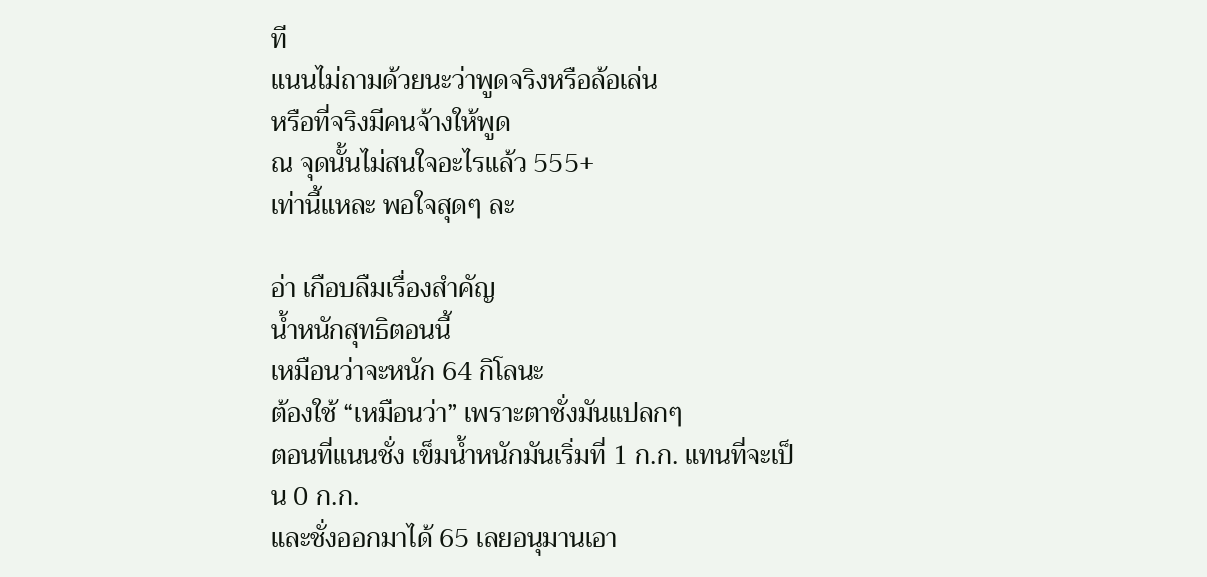ที
แนนไม่ถามด้วยนะว่าพูดจริงหรือล้อเล่น
หรือที่จริงมีคนจ้างให้พูด
ณ จุดนั้นไม่สนใจอะไรแล้ว 555+
เท่านี้แหละ พอใจสุดๆ ละ

อ่า เกือบลืมเรื่องสำคัญ
น้ำหนักสุทธิตอนนี้
เหมือนว่าจะหนัก 64 กิโลนะ
ต้องใช้ “เหมือนว่า” เพราะตาชั่งมันแปลกๆ
ตอนที่แนนชั่ง เข็มน้ำหนักมันเริ่มที่ 1 ก.ก. แทนที่จะเป็น 0 ก.ก.
และชั่งออกมาได้ 65 เลยอนุมานเอา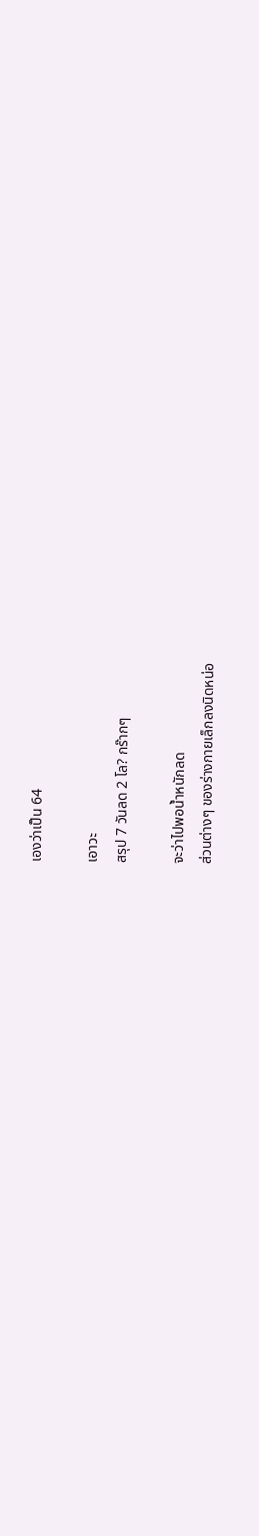เองว่าเป็น 64

เอาวะ
สรุป 7 วันลด 2 โล? กร๊ากๆ

จะว่าไปพอน้ำหนักลด
ส่วนต่างๆ ของร่างกายเล็กลงนิดหน่อ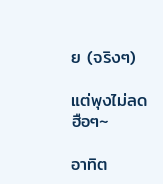ย (จริงๆ)

แต่พุงไม่ลด ฮือๆ~

อาทิต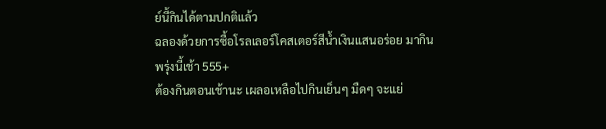ย์นี้กินได้ตามปกติแล้ว
ฉลองด้วยการซื้อโรลเลอร์โคสเตอร์สีน้ำเงินแสนอร่อย มากินพรุ่งนี้เช้า 555+
ต้องกินตอนเช้านะ เผลอเหลือไปกินเย็นๆ มืดๆ จะแย่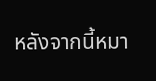หลังจากนี้หมา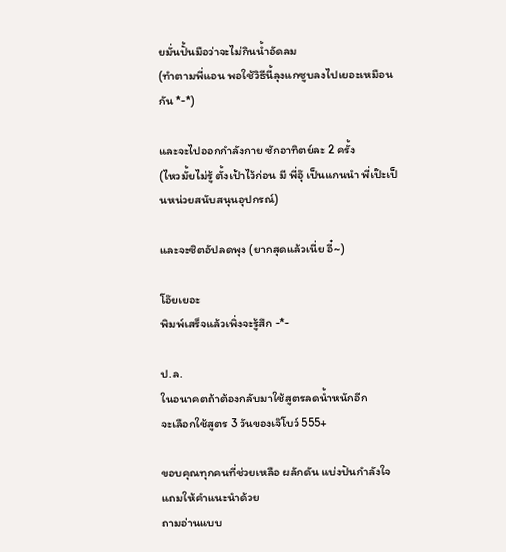ยมั่นปั้นมือว่าจะไม่กินน้ำอัดลม
(ทำตามพี่แอน พอใช้วิธีนี้ลุงแกซูบลงไปเยอะเหมือนกัน *-*)

และจะไปออกกำลังกาย ซักอาทิตย์ละ 2 ครั้ง
(ไหวมั้ยไม่รู้ ตั้งเป้าไว้ก่อน มี พี่อุ๊ เป็นแกนนำ พี่เป๊ะเป็นหน่วยสนับสนุนอุปกรณ์)

และจะซิตอัปลดพุง (ยากสุดแล้วเนี่ย อี๋~)

โอ๊ยเยอะ
พิมพ์เสร็จแล้วเพิ่งจะรู้สึก -*-

ป.ล.
ในอนาคตถ้าต้องกลับมาใช้สูตรลดน้ำหนักอีก
จะเลือกใช้สูตร 3 วันของเจ๊โบว์ 555+

ขอบคุณทุกคนที่ช่วยเหลือ ผลักดัน แบ่งปันกำลังใจ แถมให้คำแนะนำด้วย
ถามอ่านแบบ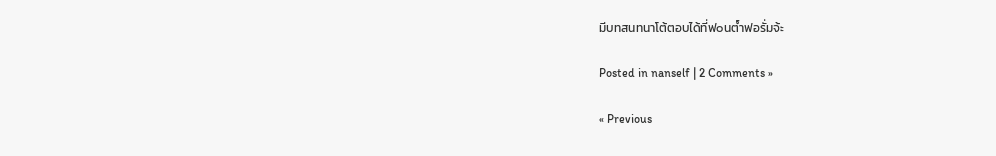มีบทสนทนาโต้ตอบได้ที่ฟ๐นต์ำฟอรั่มจ้ะ

Posted in nanself | 2 Comments »

« Previous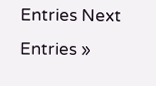Entries Next Entries »